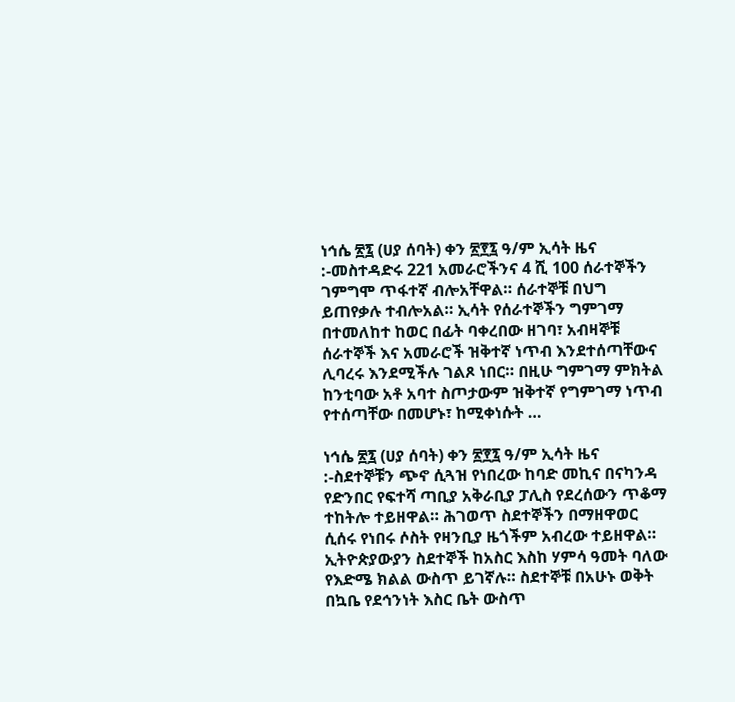ነኅሴ ፳፯ (ሀያ ሰባት) ቀን ፳፻፯ ዓ/ም ኢሳት ዜና :-መስተዳድሩ 221 አመራሮችንና 4 ሺ 100 ሰራተኞችን ገምግሞ ጥፋተኛ ብሎአቸዋል። ሰራተኞቹ በህግ ይጠየቃሉ ተብሎአል። ኢሳት የሰራተኞችን ግምገማ በተመለከተ ከወር በፊት ባቀረበው ዘገባ፣ አብዛኞቹ ሰራተኞች እና አመራሮች ዝቅተኛ ነጥብ እንደተሰጣቸውና ሊባረሩ እንደሚችሉ ገልጾ ነበር። በዚሁ ግምገማ ምክትል ከንቲባው አቶ አባተ ስጦታውም ዝቅተኛ የግምገማ ነጥብ የተሰጣቸው በመሆኑ፣ ከሚቀነሱት …

ነኅሴ ፳፯ (ሀያ ሰባት) ቀን ፳፻፯ ዓ/ም ኢሳት ዜና :-ስደተኞቹን ጭኖ ሲጓዝ የነበረው ከባድ መኪና በናካንዳ የድንበር የፍተሻ ጣቢያ አቅራቢያ ፓሊስ የደረሰውን ጥቆማ ተከትሎ ተይዘዋል። ሕገወጥ ስደተኞችን በማዘዋወር ሲሰሩ የነበሩ ሶስት የዛንቢያ ዜጎችም አብረው ተይዘዋል። ኢትዮጵያውያን ስደተኞች ከአስር እስከ ሃምሳ ዓመት ባለው የእድሜ ክልል ውስጥ ይገኛሉ። ስደተኞቹ በአሁኑ ወቅት በኳቤ የደኅንነት እስር ቤት ውስጥ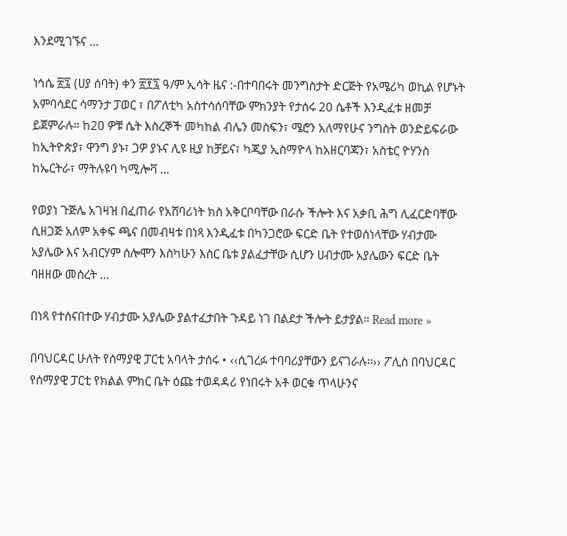እንደሚገኙና …

ነኅሴ ፳፯ (ሀያ ሰባት) ቀን ፳፻፯ ዓ/ም ኢሳት ዜና :-በተባበሩት መንግስታት ድርጅት የአሜሪካ ወኪል የሆኑት አምባሳደር ሳማንታ ፓወር ፣ በፖለቲካ አስተሳሰባቸው ምክንያት የታሰሩ 20 ሴቶች እንዲፈቱ ዘመቻ ይጀምራሉ። ከ20 ዎቹ ሴት እስረኞች መካከል ብሌን መስፍን፣ ሜሮን አለማየሁና ንግስት ወንድይፍራው ከኢትዮጵያ፣ ዋንግ ያኑ፣ ጋዎ ያኑና ሊዩ ዚያ ከቻይና፣ ካጂያ ኢስማዮላ ከአዘርባጃን፣ አስቴር ዮሃንስ ከኤርትራ፣ ማትሉዩባ ካሚሎቫ …

የወያነ ጉጅሌ አገዛዝ በፈጠራ የአሸባሪነት ክስ አቅርቦባቸው በራሱ ችሎት እና አቃቢ ሕግ ሊፈርድባቸው ሲዘጋጅ አለም አቀፍ ጫና በመብዛቱ በነጻ እንዲፈቱ በካንጋሮው ፍርድ ቤት የተወሰነላቸው ሃብታሙ አያሌው እና አብርሃም ሰሎሞን እስካሁን እስር ቤቱ ያልፈታቸው ሲሆን ሀብታሙ አያሌውን ፍርድ ቤት ባዘዘው መሰረት …

በነጻ የተሰናበተው ሃብታሙ አያሌው ያልተፈታበት ጉዳይ ነገ በልደታ ችሎት ይታያል። Read more »

በባህርዳር ሁለት የሰማያዊ ፓርቲ አባላት ታሰሩ • ‹‹ሲገረፉ ተባባሪያቸውን ይናገራሉ፡፡›› ፖሊስ በባህርዳር የሰማያዊ ፓርቲ የክልል ምክር ቤት ዕጩ ተወዳዳሪ የነበሩት አቶ ወርቁ ጥላሁንና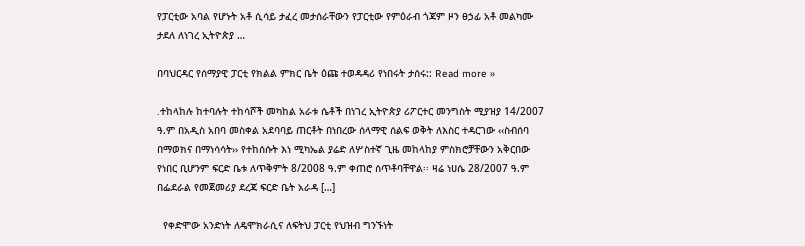የፓርቲው አባል የሆኑት አቶ ሲሳይ ታፈረ መታሰራቸውን የፓርቲው የምዕራብ ጎጃም ዞን ፀኃፊ አቶ መልካሙ ታደለ ለነገረ ኢትዮጵያ …

በባህርዳር የሰማያዊ ፓርቲ የክልል ምክር ቤት ዕጩ ተወዳዳሪ የነበሩት ታሰሩ:: Read more »

᎐ተከላከሉ ከተባሉት ተከሳሾች መካከል አራቱ ሴቶች በነገረ ኢትዮጵያ ሪፖርተር መንግስት ሚያዝያ 14/2007 ዓ.ም በአዲስ አበባ መስቀል አደባባይ ጠርቶት በነበረው ሰላማዊ ሰልፍ ወቅት ለእስር ተዳርገው ‹‹ስብሰባ በማወክና በማነሳሳት›› የተከሰሱት እነ ሚካኤል ያሬድ ለሦስተኛ ጊዜ መከላከያ ምስክሮቻቸውን አቅርበው የነበር ቢሆንም ፍርድ ቤቱ ለጥቅምት 8/2008 ዓ.ም ቀጠሮ ሰጥቶባቸዋል፡፡ ዛሬ ነሀሴ 28/2007 ዓ.ም በፌደራል የመጀመሪያ ደረጃ ፍርድ ቤት አራዳ […]

  የቀድሞው አንድነት ለዴሞክራሲና ለፍትህ ፓርቲ የህዝብ ግንኙነት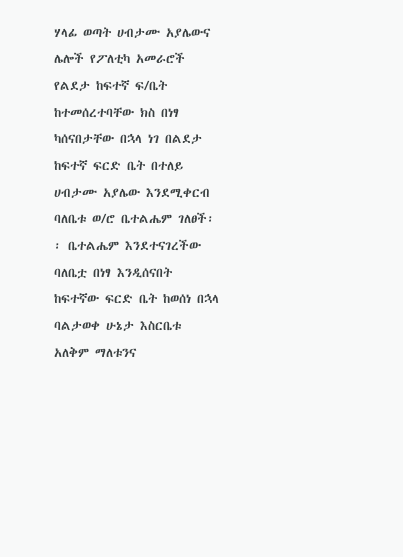ሃላፊ ወጣት ሀብታሙ አያሌውና ሌሎች የፖለቲካ አመራሮች የልደታ ከፍተኛ ፍ/ቤት ከተመሰረተባቸው ክስ በነፃ ካሰናበታቸው በኋላ ነገ በልደታ ከፍተኛ ፍርድ ቤት በተለይ ሀብታሙ አያሌው እንደሚቀርብ ባለቤቱ ወ/ሮ ቤተልሔም ገለፀች፡፡ ቤተልሔም እንደተናገረችው ባለቤቷ በነፃ እንዲሰናበት ከፍተኛው ፍርድ ቤት ከወሰነ በኋላ ባልታወቀ ሁኔታ እስርቤቱ አለቅም ማለቱንና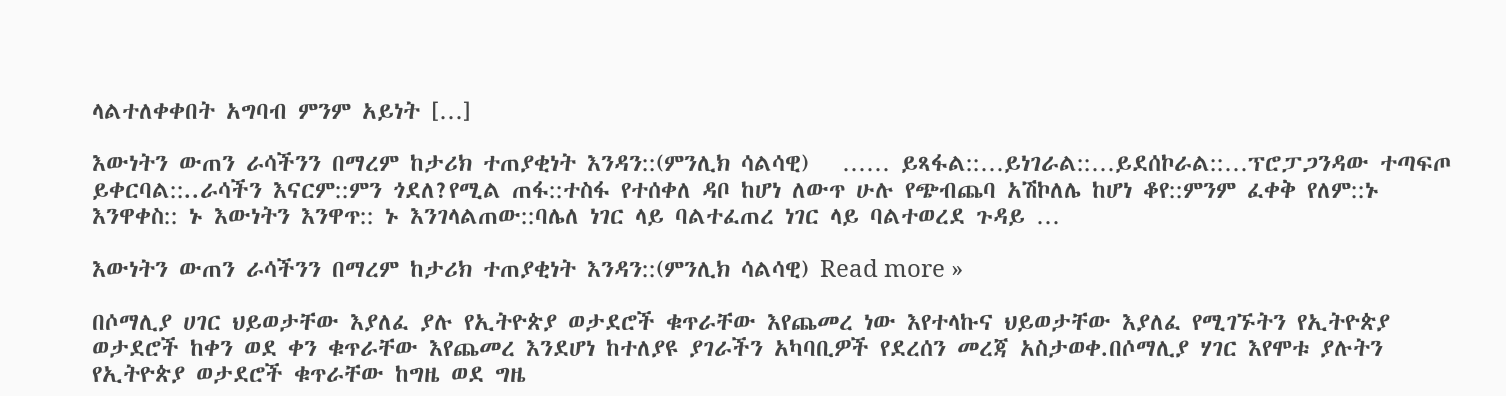ላልተለቀቀበት አግባብ ምንም አይነት […]

እውነትን ውጠን ራሳችንን በማረም ከታሪክ ተጠያቂነት እንዳን::(ምንሊክ ሳልሳዊ)   …… ይጻፋል::…ይነገራል::…ይደሰኮራል::…ፕሮፓጋንዳው ተጣፍጦ ይቀርባል::..ራሳችን እናርም::ምን ጎደለ?የሚል ጠፋ::ተስፋ የተሰቀለ ዳቦ ከሆነ ለውጥ ሁሉ የጭብጨባ አሽኮለሌ ከሆነ ቆየ::ምንም ፈቀቅ የለም::ኑ እንዋቀስ:: ኑ እውነትን እንዋጥ:: ኑ እንገላልጠው::ባሌለ ነገር ላይ ባልተፈጠረ ነገር ላይ ባልተወረደ ጉዳይ …

እውነትን ውጠን ራሳችንን በማረም ከታሪክ ተጠያቂነት እንዳን::(ምንሊክ ሳልሳዊ) Read more »

በሶማሊያ ሀገር ህይወታቸው እያለፈ ያሉ የኢትዮጵያ ወታደሮች ቁጥራቸው እየጨመረ ነው እየተላኩና ህይወታቸው እያለፈ የሚገኙትን የኢትዮጵያ ወታደሮች ከቀን ወደ ቀን ቁጥራቸው እየጨመረ እንደሆነ ከተለያዩ ያገራችን አካባቢዎች የደረሰን መረጃ አስታወቀ.በሶማሊያ ሃገር እየሞቱ ያሉትን የኢትዮጵያ ወታደሮች ቁጥራቸው ከግዜ ወደ ግዜ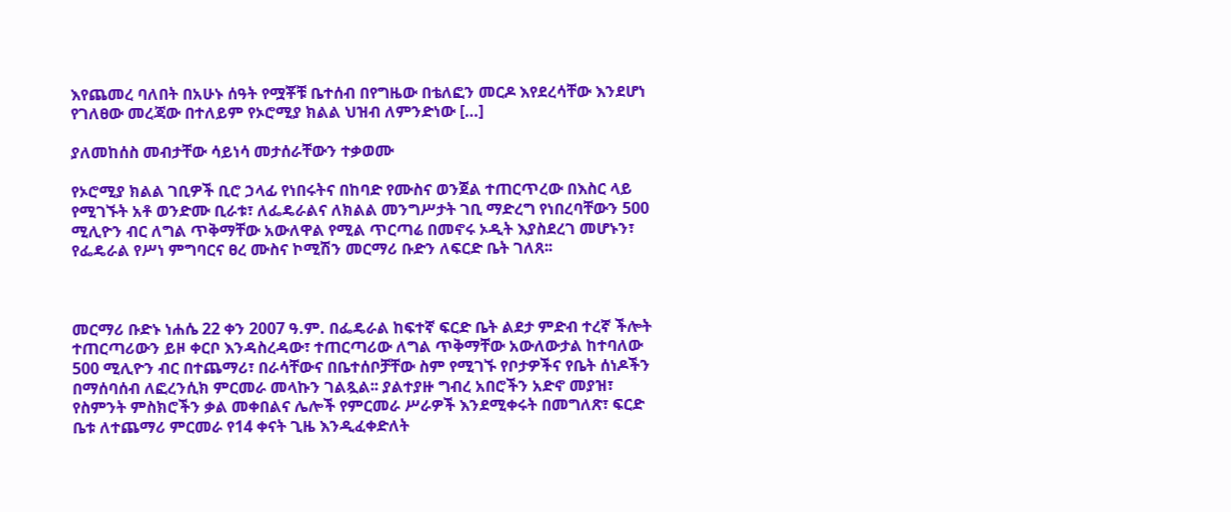እየጨመረ ባለበት በአሁኑ ሰዓት የሟቾቹ ቤተሰብ በየግዜው በቴለፎን መርዶ እየደረሳቸው እንደሆነ የገለፀው መረጃው በተለይም የኦሮሚያ ክልል ህዝብ ለምንድነው […]

ያለመከሰስ መብታቸው ሳይነሳ መታሰራቸውን ተቃወሙ

የኦሮሚያ ክልል ገቢዎች ቢሮ ኃላፊ የነበሩትና በከባድ የሙስና ወንጀል ተጠርጥረው በእስር ላይ የሚገኙት አቶ ወንድሙ ቢራቱ፣ ለፌዴራልና ለክልል መንግሥታት ገቢ ማድረግ የነበረባቸውን 500 ሚሊዮን ብር ለግል ጥቅማቸው አውለዋል የሚል ጥርጣሬ በመኖሩ ኦዲት እያስደረገ መሆኑን፣ የፌዴራል የሥነ ምግባርና ፀረ ሙስና ኮሚሽን መርማሪ ቡድን ለፍርድ ቤት ገለጸ፡፡



መርማሪ ቡድኑ ነሐሴ 22 ቀን 2007 ዓ.ም. በፌዴራል ከፍተኛ ፍርድ ቤት ልደታ ምድብ ተረኛ ችሎት ተጠርጣሪውን ይዞ ቀርቦ እንዳስረዳው፣ ተጠርጣሪው ለግል ጥቅማቸው አውለውታል ከተባለው 500 ሚሊዮን ብር በተጨማሪ፣ በራሳቸውና በቤተሰቦቻቸው ስም የሚገኙ የቦታዎችና የቤት ሰነዶችን በማሰባሰብ ለፎረንሲክ ምርመራ መላኩን ገልጿል፡፡ ያልተያዙ ግብረ አበሮችን አድኖ መያዝ፣ የስምንት ምስክሮችን ቃል መቀበልና ሌሎች የምርመራ ሥራዎች እንደሚቀሩት በመግለጽ፣ ፍርድ ቤቱ ለተጨማሪ ምርመራ የ14 ቀናት ጊዜ እንዲፈቀድለት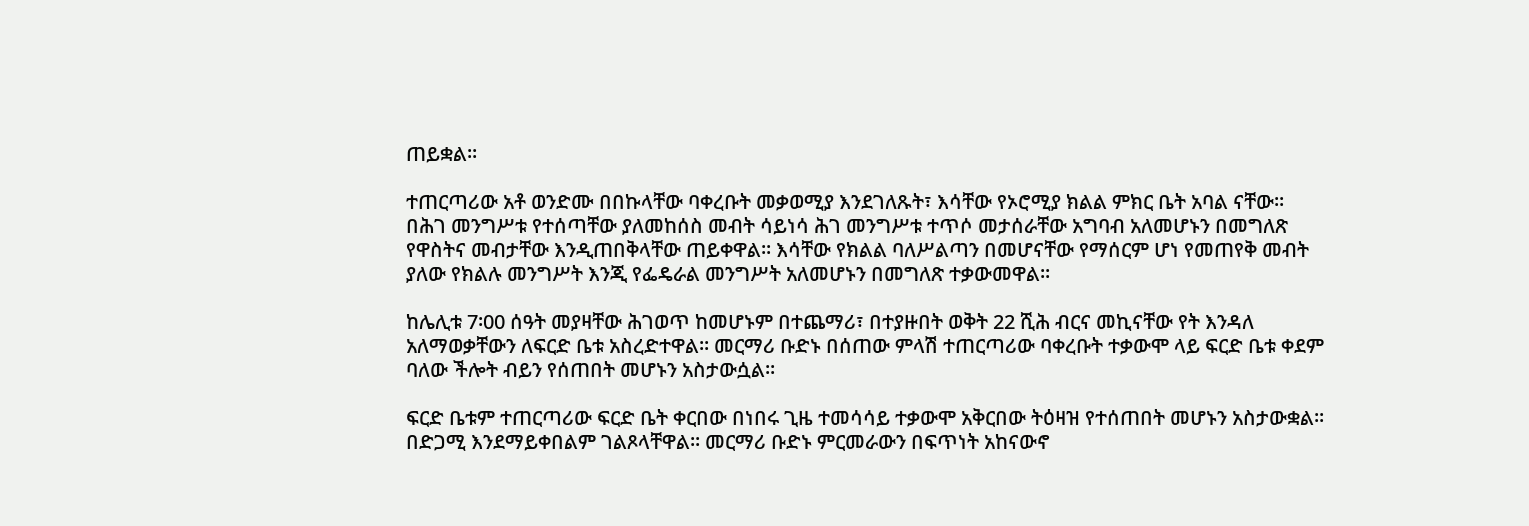ጠይቋል፡፡

ተጠርጣሪው አቶ ወንድሙ በበኩላቸው ባቀረቡት መቃወሚያ እንደገለጹት፣ እሳቸው የኦሮሚያ ክልል ምክር ቤት አባል ናቸው፡፡ በሕገ መንግሥቱ የተሰጣቸው ያለመከሰስ መብት ሳይነሳ ሕገ መንግሥቱ ተጥሶ መታሰራቸው አግባብ አለመሆኑን በመግለጽ የዋስትና መብታቸው እንዲጠበቅላቸው ጠይቀዋል፡፡ እሳቸው የክልል ባለሥልጣን በመሆናቸው የማሰርም ሆነ የመጠየቅ መብት ያለው የክልሉ መንግሥት እንጂ የፌዴራል መንግሥት አለመሆኑን በመግለጽ ተቃውመዋል፡፡

ከሌሊቱ 7፡00 ሰዓት መያዛቸው ሕገወጥ ከመሆኑም በተጨማሪ፣ በተያዙበት ወቅት 22 ሺሕ ብርና መኪናቸው የት እንዳለ አለማወቃቸውን ለፍርድ ቤቱ አስረድተዋል፡፡ መርማሪ ቡድኑ በሰጠው ምላሽ ተጠርጣሪው ባቀረቡት ተቃውሞ ላይ ፍርድ ቤቱ ቀደም ባለው ችሎት ብይን የሰጠበት መሆኑን አስታውሷል፡፡

ፍርድ ቤቱም ተጠርጣሪው ፍርድ ቤት ቀርበው በነበሩ ጊዜ ተመሳሳይ ተቃውሞ አቅርበው ትዕዛዝ የተሰጠበት መሆኑን አስታውቋል፡፡ በድጋሚ እንደማይቀበልም ገልጾላቸዋል፡፡ መርማሪ ቡድኑ ምርመራውን በፍጥነት አከናውኖ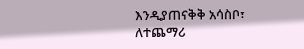እንዲያጠናቅቅ አሳስቦ፣ ለተጨማሪ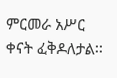ምርመራ አሥር ቀናት ፈቅዶለታል፡፡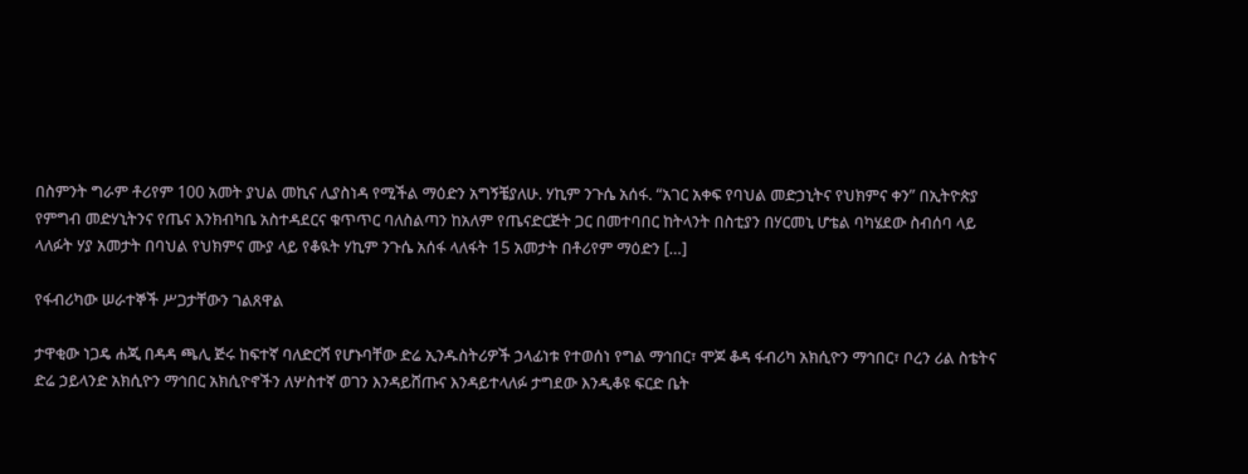በስምንት ግራም ቶሪየም 100 አመት ያህል መኪና ሊያስነዳ የሚችል ማዕድን አግኝቼያለሁ. ሃኪም ንጉሴ አሰፋ. “አገር አቀፍ የባህል መድኃኒትና የህክምና ቀን” በኢትዮጵያ የምግብ መድሃኒትንና የጤና እንክብካቤ አስተዳደርና ቁጥጥር ባለስልጣን ከአለም የጤናድርጅት ጋር በመተባበር ከትላንት በስቲያን በሃርመኒ ሆቴል ባካሄደው ስብሰባ ላይ ላለፉት ሃያ አመታት በባህል የህክምና ሙያ ላይ የቆዪት ሃኪም ንጉሴ አሰፋ ላለፋት 15 አመታት በቶሪየም ማዕድን […]

የፋብሪካው ሠራተኞች ሥጋታቸውን ገልጸዋል

ታዋቂው ነጋዴ ሐጂ በዳዳ ጫሊ ጅሩ ከፍተኛ ባለድርሻ የሆኑባቸው ድሬ ኢንዱስትሪዎች ኃላፊነቱ የተወሰነ የግል ማኅበር፣ ሞጆ ቆዳ ፋብሪካ አክሲዮን ማኅበር፣ ቦረን ሪል ስቴትና ድሬ ኃይላንድ አክሲዮን ማኅበር አክሲዮኖችን ለሦስተኛ ወገን እንዳይሸጡና እንዳይተላለፉ ታግደው እንዲቆዩ ፍርድ ቤት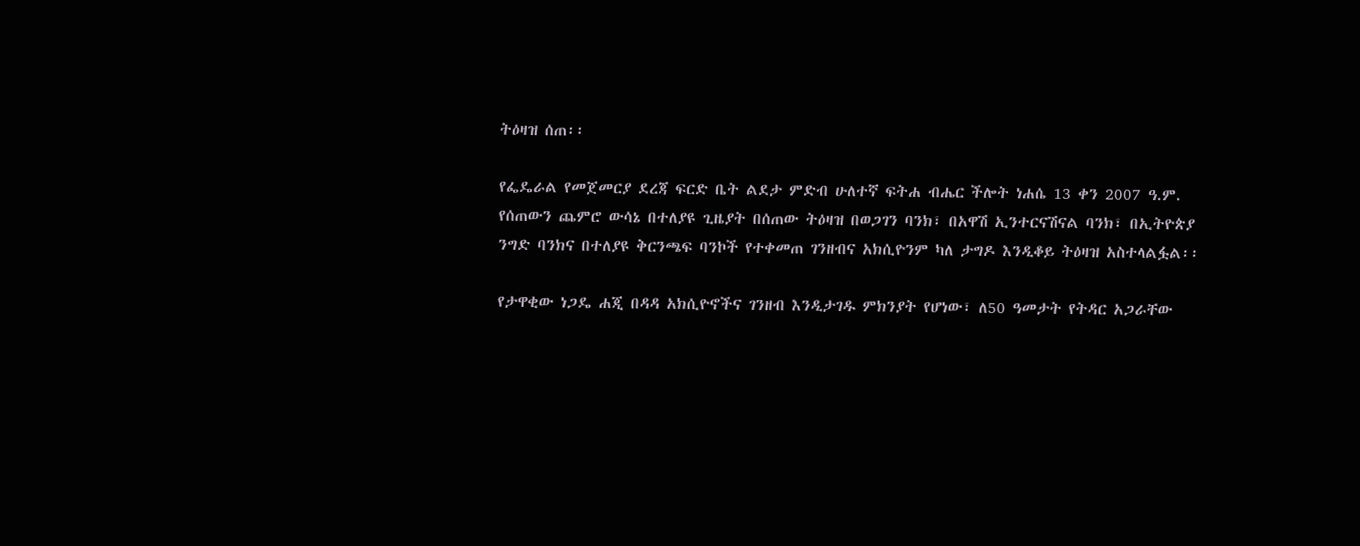ትዕዛዝ ሰጠ፡፡

የፌዴራል የመጀመርያ ደረጃ ፍርድ ቤት ልደታ ምድብ ሁለተኛ ፍትሐ ብሔር ችሎት ነሐሴ 13 ቀን 2007 ዓ.ም.  የሰጠውን ጨምሮ ውሳኔ በተለያዩ ጊዜያት በሰጠው ትዕዛዝ በወጋገን ባንክ፣ በአዋሽ ኢንተርናሽናል ባንክ፣ በኢትዮጵያ ንግድ ባንክና በተለያዩ ቅርንጫፍ ባንኮች የተቀመጠ ገንዘብና አክሲዮንም ካለ ታግዶ እንዲቆይ ትዕዛዝ አስተላልፏል፡፡

የታዋቂው ነጋዴ ሐጂ በዳዳ አክሲዮኖችና ገንዘብ እንዲታገዱ ምክንያት የሆነው፣ ለ50 ዓመታት የትዳር አጋራቸው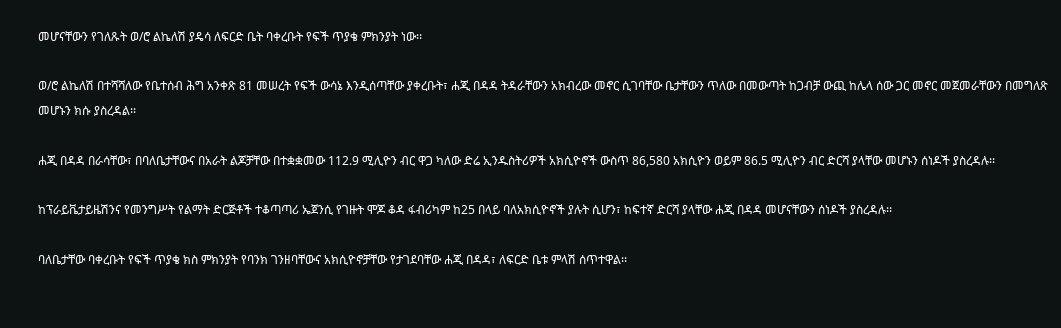መሆናቸውን የገለጹት ወ/ሮ ልኬለሽ ያዴሳ ለፍርድ ቤት ባቀረቡት የፍች ጥያቄ ምክንያት ነው፡፡

ወ/ሮ ልኬለሽ በተሻሻለው የቤተሰብ ሕግ አንቀጽ 81 መሠረት የፍች ውሳኔ እንዲሰጣቸው ያቀረቡት፣ ሐጂ በዳዳ ትዳራቸውን አክብረው መኖር ሲገባቸው ቤታቸውን ጥለው በመውጣት ከጋብቻ ውጪ ከሌላ ሰው ጋር መኖር መጀመራቸውን በመግለጽ መሆኑን ክሱ ያስረዳል፡፡

ሐጂ በዳዳ በራሳቸው፣ በባለቤታቸውና በአራት ልጆቻቸው በተቋቋመው 112.9 ሚሊዮን ብር ዋጋ ካለው ድሬ ኢንዱስትሪዎች አክሲዮኖች ውስጥ 86,580 አክሲዮን ወይም 86.5 ሚሊዮን ብር ድርሻ ያላቸው መሆኑን ሰነዶች ያስረዳሉ፡፡

ከፕራይቬታይዜሽንና የመንግሥት የልማት ድርጅቶች ተቆጣጣሪ ኤጀንሲ የገዙት ሞጆ ቆዳ ፋብሪካም ከ25 በላይ ባለአክሲዮኖች ያሉት ሲሆን፣ ከፍተኛ ድርሻ ያላቸው ሐጂ በዳዳ መሆናቸውን ሰነዶች ያስረዳሉ፡፡

ባለቤታቸው ባቀረቡት የፍች ጥያቄ ክስ ምክንያት የባንክ ገንዘባቸውና አክሲዮኖቻቸው የታገደባቸው ሐጂ በዳዳ፣ ለፍርድ ቤቱ ምላሽ ሰጥተዋል፡፡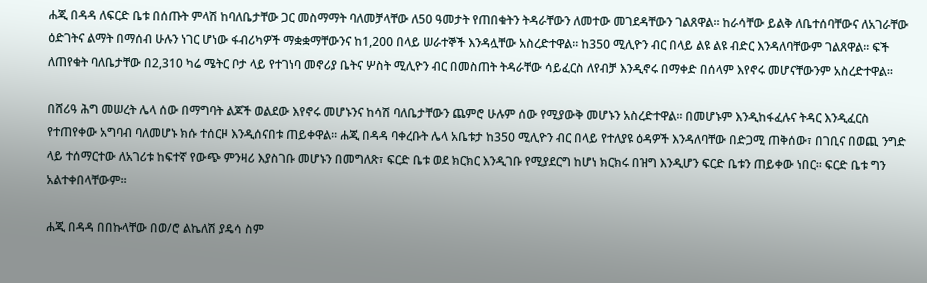ሐጂ በዳዳ ለፍርድ ቤቱ በሰጡት ምላሽ ከባለቤታቸው ጋር መስማማት ባለመቻላቸው ለ50 ዓመታት የጠበቁትን ትዳራቸውን ለመተው መገደዳቸውን ገልጸዋል፡፡ ከራሳቸው ይልቅ ለቤተሰባቸውና ለአገራቸው ዕድገትና ልማት በማሰብ ሁሉን ነገር ሆነው ፋብሪካዎች ማቋቋማቸውንና ከ1,200 በላይ ሠራተኞች እንዳሏቸው አስረድተዋል፡፡ ከ350 ሚሊዮን ብር በላይ ልዩ ልዩ ብድር እንዳለባቸውም ገልጸዋል፡፡ ፍች ለጠየቁት ባለቤታቸው በ2,310 ካሬ ሜትር ቦታ ላይ የተገነባ መኖሪያ ቤትና ሦስት ሚሊዮን ብር በመስጠት ትዳራቸው ሳይፈርስ ለየብቻ እንዲኖሩ በማቀድ በሰላም እየኖሩ መሆናቸውንም አስረድተዋል፡፡

በሸሪዓ ሕግ መሠረት ሌላ ሰው በማግባት ልጆች ወልደው እየኖሩ መሆኑንና ከሳሽ ባለቤታቸውን ጨምሮ ሁሉም ሰው የሚያውቅ መሆኑን አስረድተዋል፡፡ በመሆኑም እንዲከፋፈሉና ትዳር እንዲፈርስ የተጠየቀው አግባብ ባለመሆኑ ክሱ ተሰርዞ እንዲሰናበቱ ጠይቀዋል፡፡ ሐጂ በዳዳ ባቀረቡት ሌላ አቤቱታ ከ350 ሚሊዮን ብር በላይ የተለያዩ ዕዳዎች እንዳለባቸው በድጋሚ ጠቅሰው፣ በገቢና በወጪ ንግድ ላይ ተሰማርተው ለአገሪቱ ከፍተኛ የውጭ ምንዛሪ እያስገቡ መሆኑን በመግለጽ፣ ፍርድ ቤቱ ወደ ክርክር እንዲገቡ የሚያደርግ ከሆነ ክርክሩ በዝግ እንዲሆን ፍርድ ቤቱን ጠይቀው ነበር፡፡ ፍርድ ቤቱ ግን አልተቀበላቸውም፡፡

ሐጂ በዳዳ በበኩላቸው በወ/ሮ ልኬለሽ ያዴሳ ስም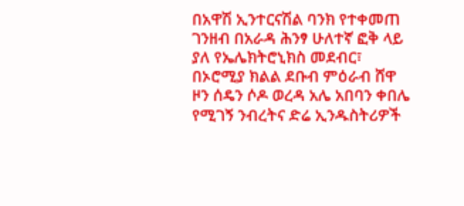በአዋሽ ኢንተርናሽል ባንክ የተቀመጠ ገንዘብ በአራዳ ሕንፃ ሁለተኛ ፎቅ ላይ ያለ የኤሌክትሮኒክስ መደብር፣ በኦሮሚያ ክልል ደቡብ ምዕራብ ሸዋ ዞን ሰዴን ሶዶ ወረዳ አሌ አበባን ቀበሌ የሚገኝ ንብረትና ድሬ ኢንዱስትሪዎች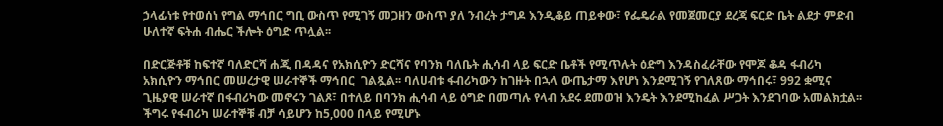ኃላፊነቱ የተወሰነ የግል ማኅበር ግቢ ውስጥ የሚገኝ መጋዘን ውስጥ ያለ ንብረት ታግዶ እንዲቆይ ጠይቀው፣ የፌዴራል የመጀመርያ ደረጃ ፍርድ ቤት ልደታ ምድብ ሁለተኛ ፍትሐ ብሔር ችሎት ዕግድ ጥሏል፡፡

በድርጅቶቹ ከፍተኛ ባለድርሻ ሐጂ በዳዳና የአክሲዮን ድርሻና የባንክ ባለቤት ሒሳብ ላይ ፍርድ ቤቶች የሚጥሉት ዕድግ እንዳስፈራቸው የሞጆ ቆዳ ፋብሪካ አክሲዮን ማኅበር መሠረታዊ ሠራተኞች ማኅበር  ገልጿል፡፡ ባለሀብቱ ፋብሪካውን ከገዙት በኋላ ውጤታማ እየሆነ እንደሚገኝ የገለጸው ማኅበሩ፣ 992 ቋሚና ጊዜያዊ ሠራተኛ በፋብሪካው መኖሩን ገልጾ፣ በተለይ በባንክ ሒሳብ ላይ ዕግድ በመጣሉ የላብ አደሩ ደመወዝ እንዴት እንደሚከፈል ሥጋት እንደገባው አመልክቷል፡፡ ችግሩ የፋብሪካ ሠራተኞቹ ብቻ ሳይሆን ከ5,000 በላይ የሚሆኑ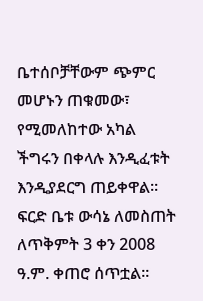ቤተሰቦቻቸውም ጭምር መሆኑን ጠቁመው፣ የሚመለከተው አካል ችግሩን በቀላሉ እንዲፈቱት እንዲያደርግ ጠይቀዋል፡፡ ፍርድ ቤቱ ውሳኔ ለመስጠት ለጥቅምት 3 ቀን 2008 ዓ.ም. ቀጠሮ ሰጥቷል፡፡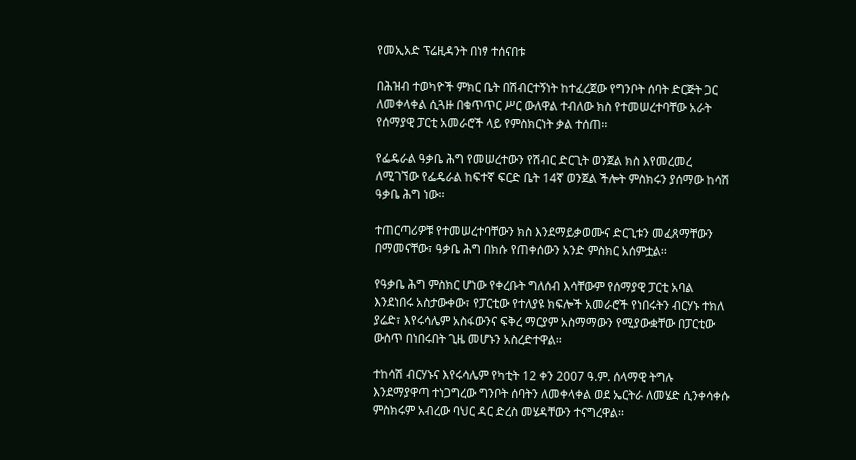የመኢአድ ፕሬዚዳንት በነፃ ተሰናበቱ

በሕዝብ ተወካዮች ምክር ቤት በሽብርተኝነት ከተፈረጀው የግንቦት ሰባት ድርጅት ጋር ለመቀላቀል ሲጓዙ በቁጥጥር ሥር ውለዋል ተብለው ክስ የተመሠረተባቸው አራት የሰማያዊ ፓርቲ አመራሮች ላይ የምስክርነት ቃል ተሰጠ፡፡

የፌዴራል ዓቃቤ ሕግ የመሠረተውን የሽብር ድርጊት ወንጀል ክስ እየመረመረ ለሚገኘው የፌዴራል ከፍተኛ ፍርድ ቤት 14ኛ ወንጀል ችሎት ምስክሩን ያሰማው ከሳሽ ዓቃቤ ሕግ ነው፡፡

ተጠርጣሪዎቹ የተመሠረተባቸውን ክስ እንደማይቃወሙና ድርጊቱን መፈጸማቸውን በማመናቸው፣ ዓቃቤ ሕግ በክሱ የጠቀሰውን አንድ ምስክር አሰምቷል፡፡

የዓቃቤ ሕግ ምስክር ሆነው የቀረቡት ግለሰብ እሳቸውም የሰማያዊ ፓርቲ አባል እንደነበሩ አስታውቀው፣ የፓርቲው የተለያዩ ክፍሎች አመራሮች የነበሩትን ብርሃኑ ተክለ ያሬድ፣ እየሩሳሌም አስፋውንና ፍቅረ ማርያም አስማማውን የሚያውቋቸው በፓርቲው ውስጥ በነበሩበት ጊዜ መሆኑን አስረድተዋል፡፡

ተከሳሽ ብርሃኑና እየሩሳሌም የካቲት 12 ቀን 2007 ዓ.ም. ሰላማዊ ትግሉ እንደማያዋጣ ተነጋግረው ግንቦት ሰባትን ለመቀላቀል ወደ ኤርትራ ለመሄድ ሲንቀሳቀሱ ምስክሩም አብረው ባህር ዳር ድረስ መሄዳቸውን ተናግረዋል፡፡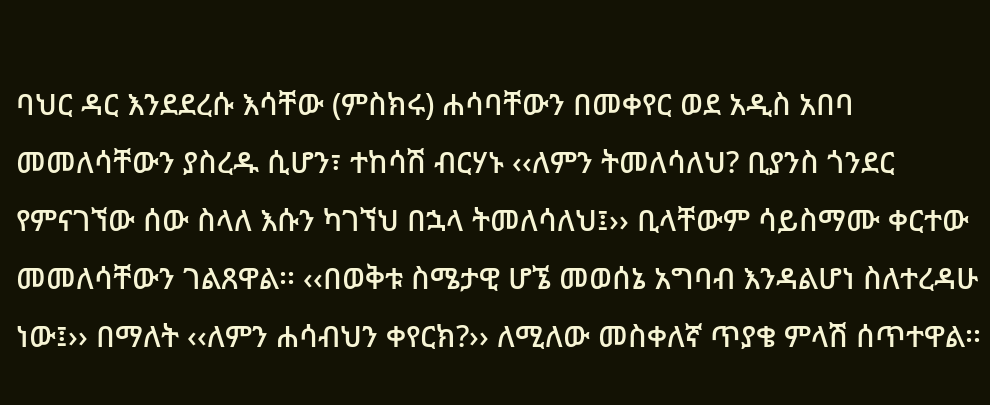ባህር ዳር እንደደረሱ እሳቸው (ምስክሩ) ሐሳባቸውን በመቀየር ወደ አዲስ አበባ መመለሳቸውን ያስረዱ ሲሆን፣ ተከሳሽ ብርሃኑ ‹‹ለምን ትመለሳለህ? ቢያንስ ጎንደር የምናገኘው ሰው ስላለ እሱን ካገኘህ በኋላ ትመለሳለህ፤›› ቢላቸውም ሳይስማሙ ቀርተው መመለሳቸውን ገልጸዋል፡፡ ‹‹በወቅቱ ስሜታዊ ሆኜ መወሰኔ አግባብ እንዳልሆነ ስለተረዳሁ ነው፤›› በማለት ‹‹ለምን ሐሳብህን ቀየርክ?›› ለሚለው መስቀለኛ ጥያቄ ምላሽ ሰጥተዋል፡፡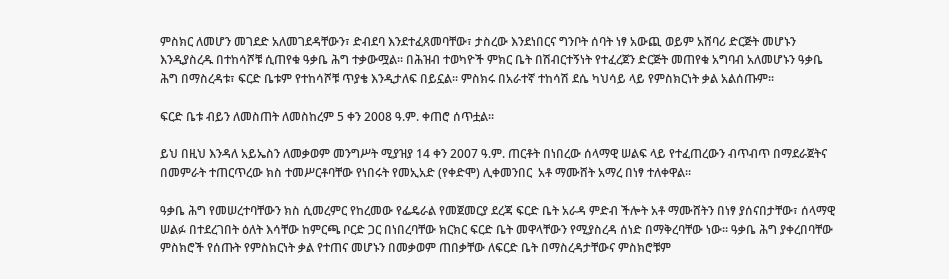ምስክር ለመሆን መገደድ አለመገደዳቸውን፣ ድብደባ እንደተፈጸመባቸው፣ ታስረው እንደነበርና ግንቦት ሰባት ነፃ አውጪ ወይም አሸባሪ ድርጅት መሆኑን እንዲያስረዱ በተከሳሾቹ ሲጠየቁ ዓቃቤ ሕግ ተቃውሟል፡፡ በሕዝብ ተወካዮች ምክር ቤት በሽብርተኝነት የተፈረጀን ድርጅት መጠየቁ አግባብ አለመሆኑን ዓቃቤ ሕግ በማስረዳቱ፣ ፍርድ ቤቱም የተከሳሾቹ ጥያቄ እንዲታለፍ በይኗል፡፡ ምስክሩ በአራተኛ ተከሳሽ ደሴ ካህሳይ ላይ የምስክርነት ቃል አልሰጡም፡፡

ፍርድ ቤቱ ብይን ለመስጠት ለመስከረም 5 ቀን 2008 ዓ.ም. ቀጠሮ ሰጥቷል፡፡

ይህ በዚህ እንዳለ አይኤስን ለመቃወም መንግሥት ሚያዝያ 14 ቀን 2007 ዓ.ም. ጠርቶት በነበረው ሰላማዊ ሠልፍ ላይ የተፈጠረውን ብጥብጥ በማደራጀትና በመምራት ተጠርጥረው ክስ ተመሥርቶባቸው የነበሩት የመኢአድ (የቀድሞ) ሊቀመንበር  አቶ ማሙሸት አማረ በነፃ ተለቀዋል፡፡

ዓቃቤ ሕግ የመሠረተባቸውን ክስ ሲመረምር የከረመው የፌዴራል የመጀመርያ ደረጃ ፍርድ ቤት አራዳ ምድብ ችሎት አቶ ማሙሸትን በነፃ ያሰናበታቸው፣ ሰላማዊ ሠልፉ በተደረገበት ዕለት እሳቸው ከምርጫ ቦርድ ጋር በነበረባቸው ክርክር ፍርድ ቤት መዋላቸውን የሚያስረዳ ሰነድ በማቅረባቸው ነው፡፡ ዓቃቤ ሕግ ያቀረበባቸው ምስክሮች የሰጡት የምስክርነት ቃል የተጠና መሆኑን በመቃወም ጠበቃቸው ለፍርድ ቤት በማስረዳታቸውና ምስክሮቹም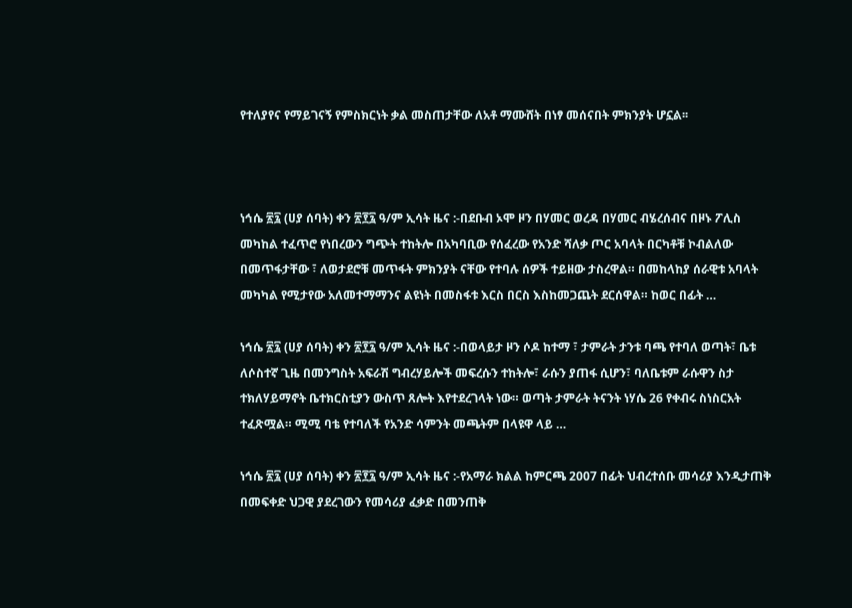የተለያየና የማይገናኝ የምስክርነት ቃል መስጠታቸው ለአቶ ማሙሸት በነፃ መሰናበት ምክንያት ሆኗል፡፡



ነኅሴ ፳፯ (ሀያ ሰባት) ቀን ፳፻፯ ዓ/ም ኢሳት ዜና :-በደቡብ ኦሞ ዞን በሃመር ወረዳ በሃመር ብሄረሰብና በዞኑ ፖሊስ መካከል ተፈጥሮ የነበረውን ግጭት ተከትሎ በአካባቢው የሰፈረው የአንድ ሻለቃ ጦር አባላት በርካቶቹ ኮብልለው በመጥፋታቸው ፣ ለወታደሮቹ መጥፋት ምክንያት ናቸው የተባሉ ሰዎች ተይዘው ታስረዋል። በመከላከያ ሰራዊቱ አባላት መካካል የሚታየው አለመተማማንና ልዩነት በመስፋቱ እርስ በርስ እስከመጋጨት ደርሰዋል። ከወር በፊት …

ነኅሴ ፳፯ (ሀያ ሰባት) ቀን ፳፻፯ ዓ/ም ኢሳት ዜና :-በወላይታ ዞን ሶዶ ከተማ ፣ ታምራት ታንቱ ባጫ የተባለ ወጣት፣ ቤቱ ለሶስተኛ ጊዜ በመንግስት አፍራሽ ግብረሃይሎች መፍረሱን ተከትሎ፣ ራሱን ያጠፋ ሲሆን፣ ባለቤቱም ራሱዋን ስታ ተክለሃይማኖት ቤተክርስቲያን ውስጥ ጸሎት እየተደረገላት ነው። ወጣት ታምራት ትናንት ነሃሴ 26 የቀብሩ ስነስርአት ተፈጽሟል። ሚሚ ባቴ የተባለች የአንድ ሳምንት መጫትም በላዩዋ ላይ …

ነኅሴ ፳፯ (ሀያ ሰባት) ቀን ፳፻፯ ዓ/ም ኢሳት ዜና :-የአማራ ክልል ከምርጫ 2007 በፊት ህብረተሰቡ መሳሪያ እንዲታጠቅ በመፍቀድ ህጋዊ ያደረገውን የመሳሪያ ፈቃድ በመንጠቅ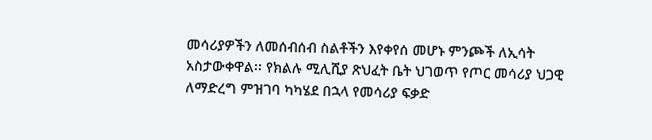መሳሪያዎችን ለመሰብሰብ ስልቶችን እየቀየሰ መሆኑ ምንጮች ለኢሳት አስታውቀዋል፡፡ የክልሉ ሚሊሺያ ጽህፈት ቤት ህገወጥ የጦር መሳሪያ ህጋዊ ለማድረግ ምዝገባ ካካሄደ በኋላ የመሳሪያ ፍቃድ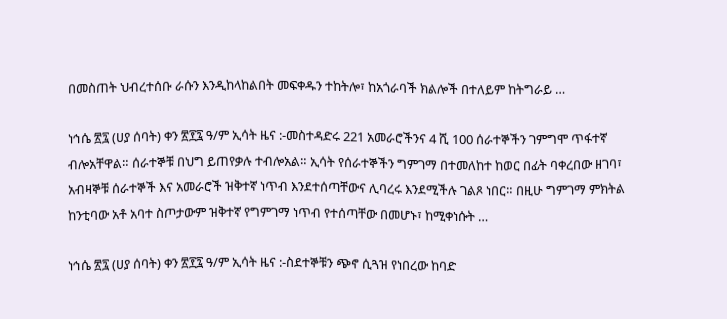በመስጠት ህብረተሰቡ ራሱን እንዲከላከልበት መፍቀዱን ተከትሎ፣ ከአጎራባች ክልሎች በተለይም ከትግራይ …

ነኅሴ ፳፯ (ሀያ ሰባት) ቀን ፳፻፯ ዓ/ም ኢሳት ዜና :-መስተዳድሩ 221 አመራሮችንና 4 ሺ 100 ሰራተኞችን ገምግሞ ጥፋተኛ ብሎአቸዋል። ሰራተኞቹ በህግ ይጠየቃሉ ተብሎአል። ኢሳት የሰራተኞችን ግምገማ በተመለከተ ከወር በፊት ባቀረበው ዘገባ፣ አብዛኞቹ ሰራተኞች እና አመራሮች ዝቅተኛ ነጥብ እንደተሰጣቸውና ሊባረሩ እንደሚችሉ ገልጾ ነበር። በዚሁ ግምገማ ምክትል ከንቲባው አቶ አባተ ስጦታውም ዝቅተኛ የግምገማ ነጥብ የተሰጣቸው በመሆኑ፣ ከሚቀነሱት …

ነኅሴ ፳፯ (ሀያ ሰባት) ቀን ፳፻፯ ዓ/ም ኢሳት ዜና :-ስደተኞቹን ጭኖ ሲጓዝ የነበረው ከባድ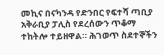መኪና በናካንዳ የድንበር የፍተሻ ጣቢያ አቅራቢያ ፓሊስ የደረሰውን ጥቆማ ተከትሎ ተይዘዋል። ሕገወጥ ስደተኞችን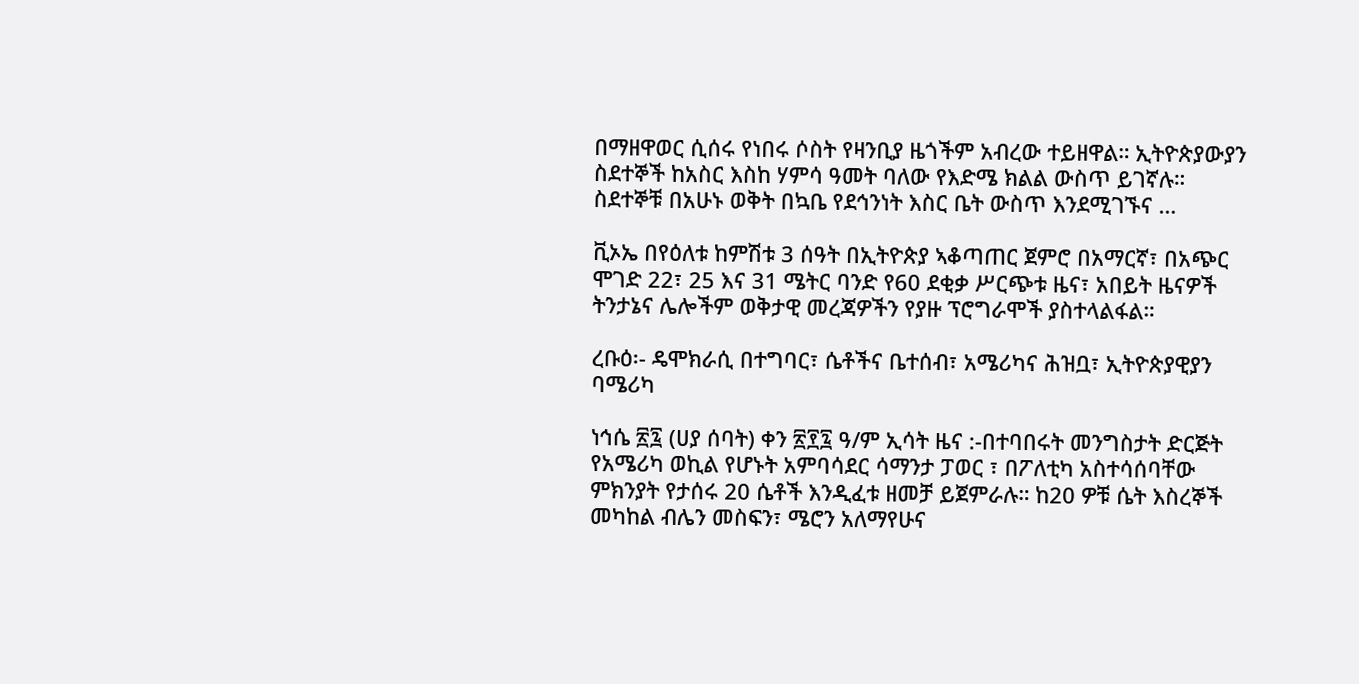በማዘዋወር ሲሰሩ የነበሩ ሶስት የዛንቢያ ዜጎችም አብረው ተይዘዋል። ኢትዮጵያውያን ስደተኞች ከአስር እስከ ሃምሳ ዓመት ባለው የእድሜ ክልል ውስጥ ይገኛሉ። ስደተኞቹ በአሁኑ ወቅት በኳቤ የደኅንነት እስር ቤት ውስጥ እንደሚገኙና …

ቪኦኤ በየዕለቱ ከምሽቱ 3 ሰዓት በኢትዮጵያ ኣቆጣጠር ጀምሮ በአማርኛ፣ በአጭር ሞገድ 22፣ 25 እና 31 ሜትር ባንድ የ60 ደቂቃ ሥርጭቱ ዜና፣ አበይት ዜናዎች ትንታኔና ሌሎችም ወቅታዊ መረጃዎችን የያዙ ፕሮግራሞች ያስተላልፋል።

ረቡዕ፡- ዴሞክራሲ በተግባር፣ ሴቶችና ቤተሰብ፣ አሜሪካና ሕዝቧ፣ ኢትዮጵያዊያን ባሜሪካ

ነኅሴ ፳፯ (ሀያ ሰባት) ቀን ፳፻፯ ዓ/ም ኢሳት ዜና :-በተባበሩት መንግስታት ድርጅት የአሜሪካ ወኪል የሆኑት አምባሳደር ሳማንታ ፓወር ፣ በፖለቲካ አስተሳሰባቸው ምክንያት የታሰሩ 20 ሴቶች እንዲፈቱ ዘመቻ ይጀምራሉ። ከ20 ዎቹ ሴት እስረኞች መካከል ብሌን መስፍን፣ ሜሮን አለማየሁና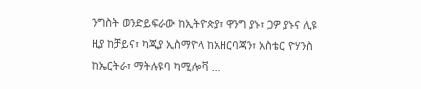ንግስት ወንድይፍራው ከኢትዮጵያ፣ ዋንግ ያኑ፣ ጋዎ ያኑና ሊዩ ዚያ ከቻይና፣ ካጂያ ኢስማዮላ ከአዘርባጃን፣ አስቴር ዮሃንስ ከኤርትራ፣ ማትሉዩባ ካሚሎቫ …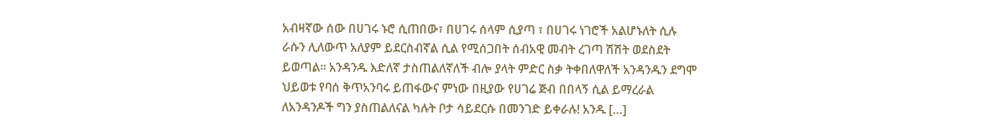አብዛኛው ሰው በሀገሩ ኑሮ ሲጠበው፣ በሀገሩ ሰላም ሲያጣ ፣ በሀገሩ ነገሮች አልሆኑለት ሲሉ ራሱን ሊለውጥ አለያም ይደርስብኛል ሲል የሚሰጋበት ሰብአዊ መብት ረገጣ ሽሽት ወደስደት ይወጣል። አንዳንዱ እድለኛ ታስጠልለኛለች ብሎ ያላት ምድር ስቃ ትቀበለዋለች አንዳንዱን ደግሞ ህይወቱ የባሰ ቅጥአንባሩ ይጠፋውና ምነው በዚያው የሀገሬ ጅብ በበላኝ ሲል ይማረራል ለአንዳንዶች ግን ያስጠልለናል ካሉት ቦታ ሳይደርሱ በመንገድ ይቀራሉ! አንዱ […]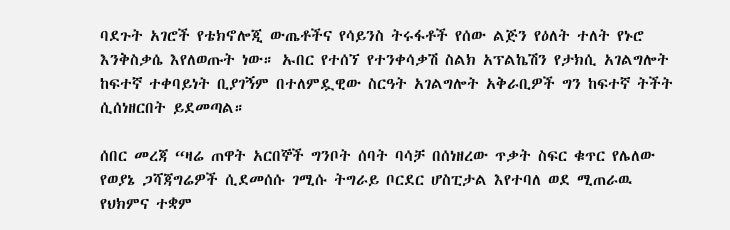ባደጉት አገሮች የቴክኖሎጂ ውጤቶችና የሳይንስ ትሩፋቶች የሰው ልጅን የዕለት ተለት የኑሮ እንቅስቃሴ እየለወጡት ነው። ኡበር የተሰኘ የተንቀሳቃሽ ስልክ አፕልኬሽን የታክሲ አገልግሎት ከፍተኛ ተቀባይነት ቢያገኝም በተለምዷዊው ስርዓት አገልግሎት አቅራቢዎች ግን ከፍተኛ ትችት ሲሰነዘርበት ይደመጣል።

ሰበር መረጃ “ዛሬ ጠዋት አርበኞች ግንቦት ሰባት ባሳቻ በሰነዘረው ጥቃት ስፍር ቁጥር የሌለው የወያኔ ጋሻጃግሬዎች ሲደመሰሱ ገሚሱ ትግራይ ቦርደር ሆስፒታል እየተባለ ወደ ሚጠራዉ የህክምና ተቋም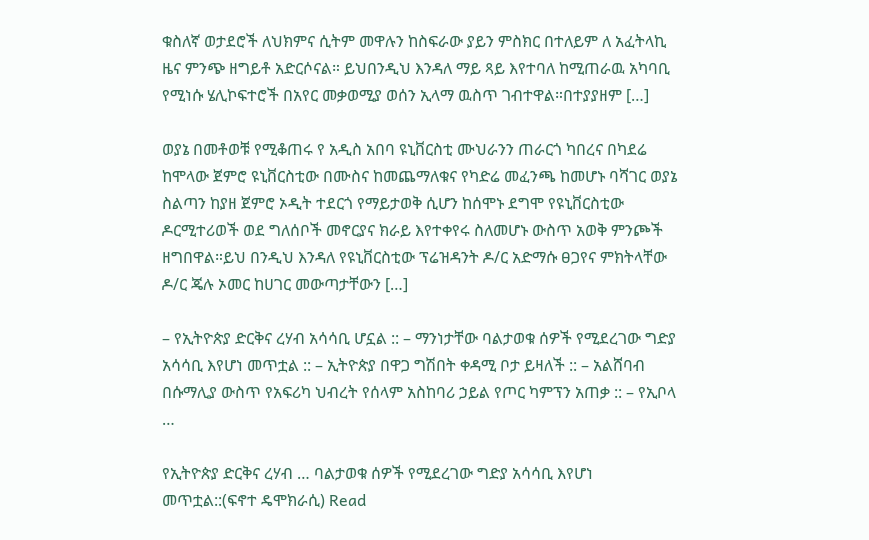ቁስለኛ ወታደሮች ለህክምና ሲትም መዋሉን ከስፍራው ያይን ምስክር በተለይም ለ አፈትላኪ ዜና ምንጭ ዘግይቶ አድርሶናል። ይህበንዲህ እንዳለ ማይ ጻይ እየተባለ ከሚጠራዉ አካባቢ የሚነሱ ሄሊኮፍተሮች በአየር መቃወሚያ ወሰን ኢላማ ዉስጥ ገብተዋል።በተያያዘም […]

ወያኔ በመቶወቹ የሚቆጠሩ የ አዲስ አበባ ዩኒቨርስቲ ሙህራንን ጠራርጎ ካበረና በካደሬ ከሞላው ጀምሮ ዩኒቨርስቲው በሙስና ከመጨማለቁና የካድሬ መፈንጫ ከመሆኑ ባሻገር ወያኔ ስልጣን ከያዘ ጀምሮ ኦዲት ተደርጎ የማይታወቅ ሲሆን ከሰሞኑ ደግሞ የዩኒቨርስቲው ዶርሚተሪወች ወደ ግለሰቦች መኖርያና ክራይ እየተቀየሩ ስለመሆኑ ውስጥ አወቅ ምንጮች ዘግበዋል።ይህ በንዲህ እንዳለ የዩኒቨርስቲው ፕሬዝዳንት ዶ/ር አድማሱ ፀጋየና ምክትላቸው ዶ/ር ጄሉ ኦመር ከሀገር መውጣታቸውን […]

– የኢትዮጵያ ድርቅና ረሃብ አሳሳቢ ሆኗል :: – ማንነታቸው ባልታወቁ ሰዎች የሚደረገው ግድያ አሳሳቢ እየሆነ መጥቷል :: – ኢትዮጵያ በዋጋ ግሽበት ቀዳሚ ቦታ ይዛለች :: – አልሸባብ በሱማሊያ ውስጥ የአፍሪካ ህብረት የሰላም አስከባሪ ኃይል የጦር ካምፕን አጠቃ :: – የኢቦላ …

የኢትዮጵያ ድርቅና ረሃብ … ባልታወቁ ሰዎች የሚደረገው ግድያ አሳሳቢ እየሆነ መጥቷል::(ፍኖተ ዴሞክራሲ) Read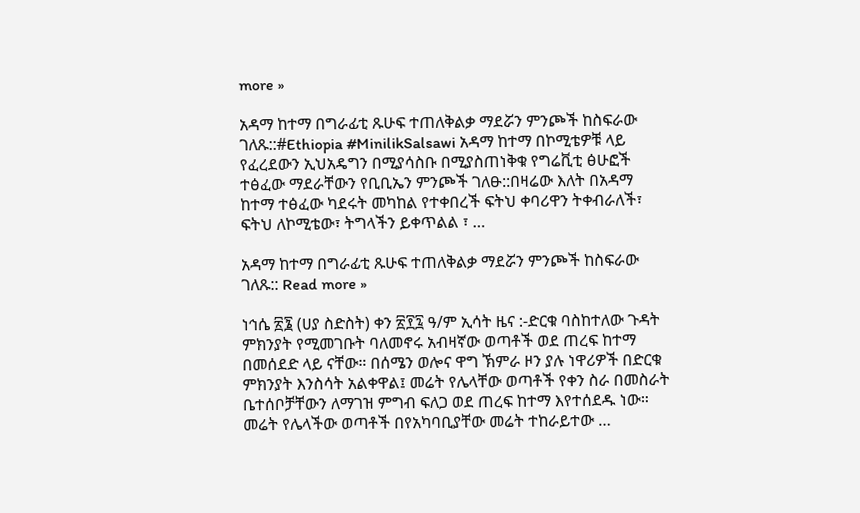more »

አዳማ ከተማ በግራፊቲ ጹሁፍ ተጠለቅልቃ ማደሯን ምንጮች ከስፍራው ገለጹ::#Ethiopia #MinilikSalsawi አዳማ ከተማ በኮሚቴዎቹ ላይ የፈረደውን ኢህአዴግን በሚያሳስቡ በሚያስጠነቅቁ የግሬቪቲ ፅሁፎች ተፅፈው ማደራቸውን የቢቢኤን ምንጮች ገለፁ::በዛሬው እለት በአዳማ ከተማ ተፅፈው ካደሩት መካከል የተቀበረች ፍትህ ቀባሪዋን ትቀብራለች፣ ፍትህ ለኮሚቴው፣ ትግላችን ይቀጥልል ፣ …

አዳማ ከተማ በግራፊቲ ጹሁፍ ተጠለቅልቃ ማደሯን ምንጮች ከስፍራው ገለጹ:: Read more »

ነኅሴ ፳፮ (ሀያ ስድስት) ቀን ፳፻፯ ዓ/ም ኢሳት ዜና :-ድርቁ ባስከተለው ጉዳት ምክንያት የሚመገቡት ባለመኖሩ አብዛኛው ወጣቶች ወደ ጠረፍ ከተማ በመሰደድ ላይ ናቸው። በሰሜን ወሎና ዋግ ኽምራ ዞን ያሉ ነዋሪዎች በድርቁ ምክንያት እንስሳት አልቀዋል፤ መሬት የሌላቸው ወጣቶች የቀን ስራ በመስራት ቤተሰቦቻቸውን ለማገዝ ምግብ ፍለጋ ወደ ጠረፍ ከተማ እየተሰደዱ ነው። መሬት የሌላችው ወጣቶች በየአካባቢያቸው መሬት ተከራይተው …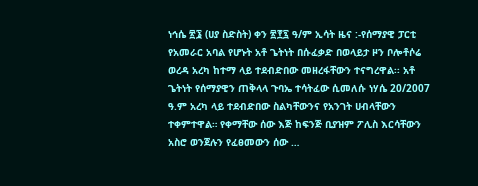ነኅሴ ፳፮ (ሀያ ስድስት) ቀን ፳፻፯ ዓ/ም ኢሳት ዜና :-የሰማያዊ ፓርቲ የአመራር አባል የሆኑት አቶ ጌትነት በሱፈቃድ በወላይታ ዞን ቦሎቶሶሬ ወረዳ አረካ ከተማ ላይ ተደብድበው መዘረፋቸውን ተናግረዋል፡፡ አቶ ጌትነት የሰማያዊን ጠቅላላ ጉባኤ ተሳትፈው ሲመለሱ ነሃሴ 20/2007 ዓ.ም አረካ ላይ ተደብድበው ስልካቸውንና የአንገት ሀብላቸውን ተቀምተዋል። የቀማቸው ሰው እጅ ከፍንጅ ቢያዝም ፖሊስ እርሳቸውን አስሮ ወንጀሉን የፈፀመውን ሰው …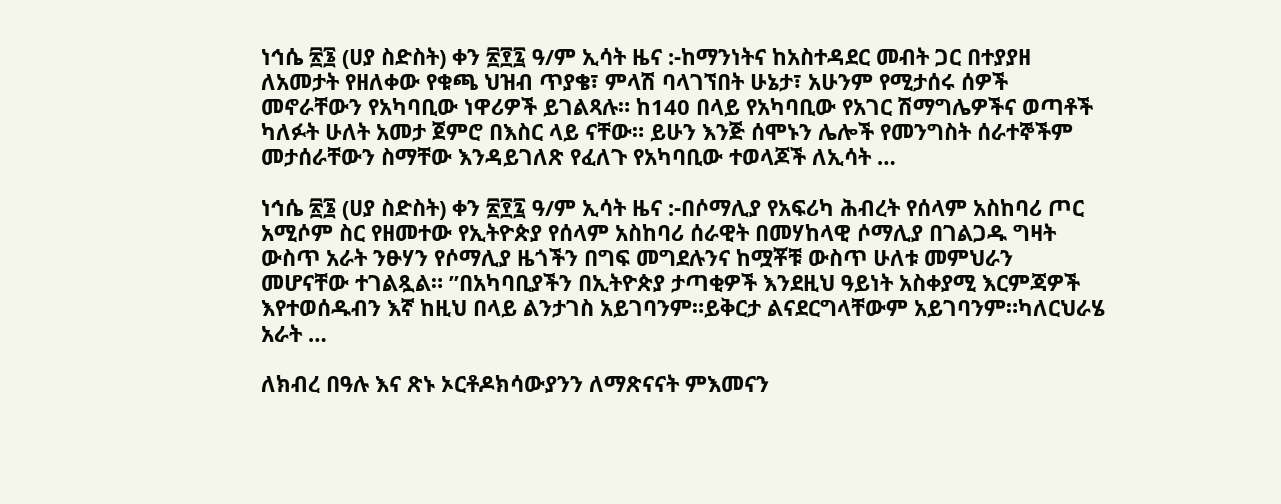ነኅሴ ፳፮ (ሀያ ስድስት) ቀን ፳፻፯ ዓ/ም ኢሳት ዜና :-ከማንነትና ከአስተዳደር መብት ጋር በተያያዘ ለአመታት የዘለቀው የቁጫ ህዝብ ጥያቄ፣ ምላሽ ባላገኘበት ሁኔታ፣ አሁንም የሚታሰሩ ሰዎች መኖራቸውን የአካባቢው ነዋሪዎች ይገልጻሉ። ከ140 በላይ የአካባቢው የአገር ሽማግሌዎችና ወጣቶች ካለፉት ሁለት አመታ ጀምሮ በእስር ላይ ናቸው። ይሁን እንጅ ሰሞኑን ሌሎች የመንግስት ሰራተኞችም መታሰራቸውን ስማቸው እንዳይገለጽ የፈለጉ የአካባቢው ተወላጆች ለኢሳት …

ነኅሴ ፳፮ (ሀያ ስድስት) ቀን ፳፻፯ ዓ/ም ኢሳት ዜና :-በሶማሊያ የአፍሪካ ሕብረት የሰላም አስከባሪ ጦር አሚሶም ስር የዘመተው የኢትዮጵያ የሰላም አስከባሪ ሰራዊት በመሃከላዊ ሶማሊያ በገልጋዱ ግዛት ውስጥ አራት ንፁሃን የሶማሊያ ዜጎችን በግፍ መግደሉንና ከሟቾቹ ውስጥ ሁለቱ መምህራን መሆናቸው ተገልጿል። ”በአካባቢያችን በኢትዮጵያ ታጣቂዎች እንደዚህ ዓይነት አስቀያሚ እርምጃዎች እየተወሰዱብን እኛ ከዚህ በላይ ልንታገስ አይገባንም።ይቅርታ ልናደርግላቸውም አይገባንም።ካለርህራሄ አራት …

ለክብረ በዓሉ እና ጽኑ ኦርቶዶክሳውያንን ለማጽናናት ምእመናን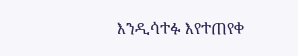እንዲሳተፉ እየተጠየቀ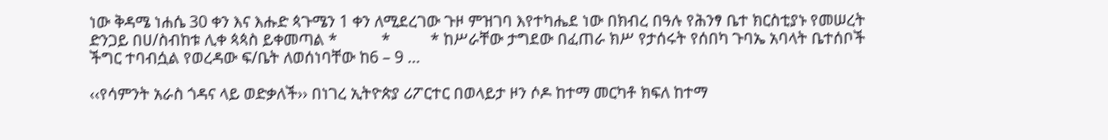ነው ቅዳሜ ነሐሴ 30 ቀን እና እሑድ ጳጉሜን 1 ቀን ለሚደረገው ጉዞ ምዝገባ እየተካሔደ ነው በክብረ በዓሉ የሕንፃ ቤተ ክርስቲያኑ የመሠረት ድንጋይ በሀ/ስብከቱ ሊቀ ጳጳስ ይቀመጣል *           *          * ከሥራቸው ታግደው በፈጠራ ክሥ የታሰሩት የሰበካ ጉባኤ አባላት ቤተሰቦች ችግር ተባብሷል የወረዳው ፍ/ቤት ለወሰነባቸው ከ6 – 9 …

‹‹የሳምንት አራስ ጎዳና ላይ ወድቃለች›› በነገረ ኢትዮጵያ ሪፖርተር በወላይታ ዞን ሶዶ ከተማ መርካቶ ክፍለ ከተማ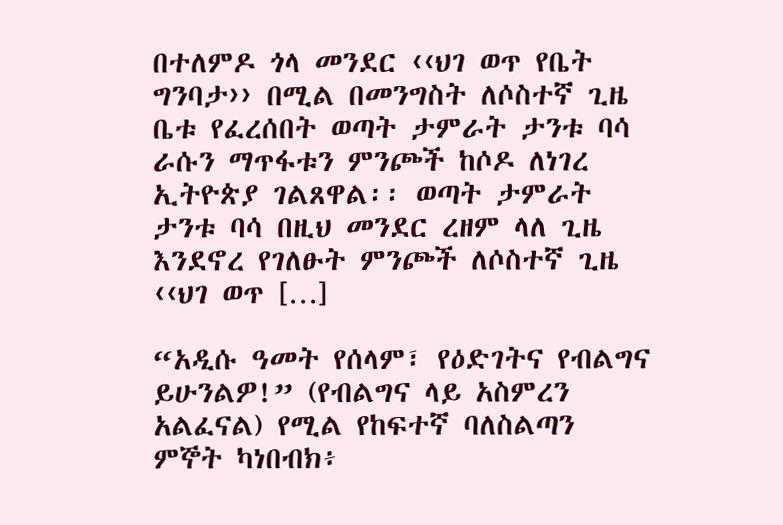በተለምዶ ጎላ መንደር ‹‹ህገ ወጥ የቤት ግንባታ›› በሚል በመንግስት ለሶስተኛ ጊዜ ቤቱ የፈረሰበት ወጣት ታምራት ታንቱ ባሳ ራሱን ማጥፋቱን ምንጮች ከሶዶ ለነገረ ኢትዮጵያ ገልጸዋል፡፡ ወጣት ታምራት ታንቱ ባሳ በዚህ መንደር ረዘም ላለ ጊዜ እንደኖረ የገለፁት ምንጮች ለሶስተኛ ጊዜ ‹‹ህገ ወጥ […]

“አዲሱ ዓመት የሰላም፣ የዕድገትና የብልግና ይሁንልዎ!” (የብልግና ላይ አስምረን አልፈናል) የሚል የከፍተኛ ባለስልጣን ምኞት ካነበብክ፥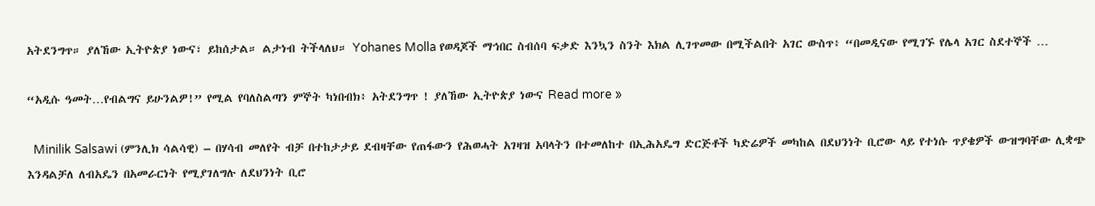አትደንግጥ። ያለኸው ኢትዮጵያ ነውና፣ ይከሰታል። ልታነብ ትችላለህ። Yohanes Molla የወዳጆች ማኅበር ስብሰባ ፍቃድ እንኳን ስንት እክል ሊገጥመው በሚችልበት አገር ውስጥ፥ “በመዲናው የሚገኙ የሌላ አገር ስደተኞች …

“አዲሱ ዓመት…የብልግና ይሁንልዎ!” የሚል የባለስልጣን ምኞት ካነበብክ፥ አትደንግጥ ! ያለኸው ኢትዮጵያ ነውና Read more »

  Minilik Salsawi (ምንሊክ ሳልሳዊ) – በሃሳብ መለየት ብቻ በተከታታይ ደብዛቸው የጠፋውን የሕወሓት አገዛዝ አባላትን በተመለከተ በኢሕአዴግ ድርጅቶች ካድሬዎች መካከል በደህንነት ቢሮው ላይ የተነሱ ጥያቄዎች ውዝግባቸው ሊቋጭ እንዳልቻለ ለብአዴን በአመራርነት የሚያገለግሉ ለደህንነት ቢሮ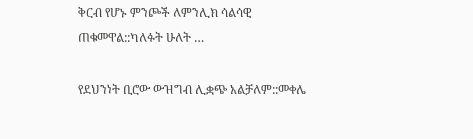ቅርብ የሆኑ ምንጮች ለምንሊክ ሳልሳዊ ጠቁመዋል::ካለፉት ሁለት …

የደህንነት ቢሮው ውዝግብ ሊቋጭ አልቻለም::መቀሌ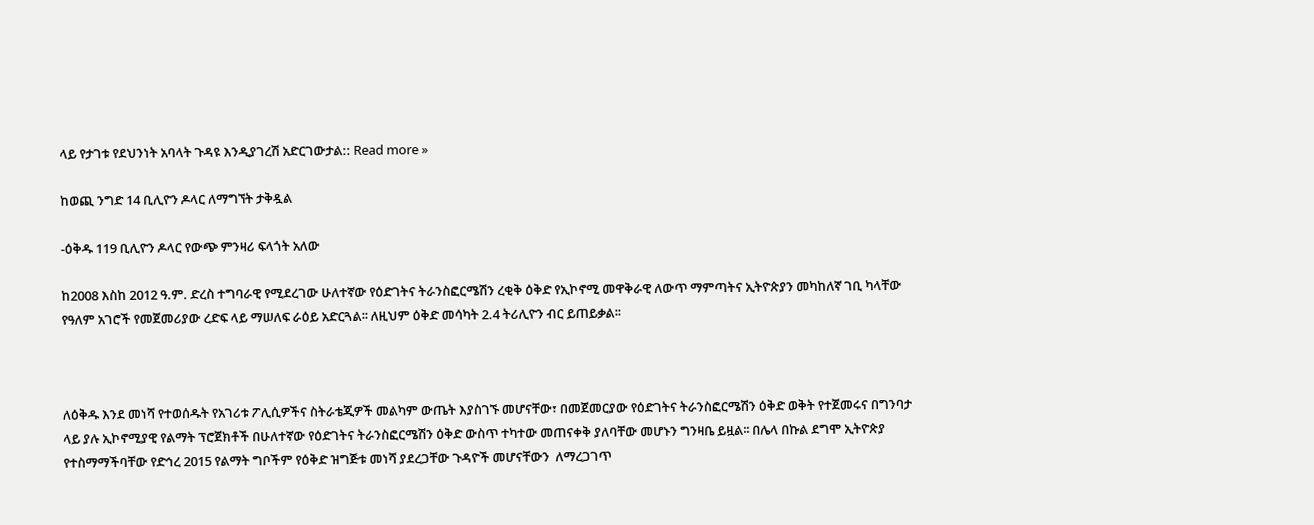ላይ የታገቱ የደህንነት አባላት ጉዳዩ እንዲያገረሽ አድርገውታል:: Read more »

ከወጪ ንግድ 14 ቢሊዮን ዶላር ለማግኘት ታቅዷል

-ዕቅዱ 119 ቢሊዮን ዶላር የውጭ ምንዛሪ ፍላጎት አለው

ከ2008 እስከ 2012 ዓ.ም. ድረስ ተግባራዊ የሚደረገው ሁለተኛው የዕድገትና ትራንስፎርሜሽን ረቂቅ ዕቅድ የኢኮኖሚ መዋቅራዊ ለውጥ ማምጣትና ኢትዮጵያን መካከለኛ ገቢ ካላቸው የዓለም አገሮች የመጀመሪያው ረድፍ ላይ ማሠለፍ ራዕይ አድርጓል፡፡ ለዚህም ዕቅድ መሳካት 2.4 ትሪሊዮን ብር ይጠይቃል፡፡



ለዕቅዱ እንደ መነሻ የተወሰዱት የአገሪቱ ፖሊሲዎችና ስትራቴጂዎች መልካም ውጤት እያስገኙ መሆናቸው፣ በመጀመርያው የዕድገትና ትራንስፎርሜሽን ዕቅድ ወቅት የተጀመሩና በግንባታ ላይ ያሉ ኢኮኖሚያዊ የልማት ፕሮጀክቶች በሁለተኛው የዕድገትና ትራንስፎርሜሽን ዕቅድ ውስጥ ተካተው መጠናቀቅ ያለባቸው መሆኑን ግንዛቤ ይዟል፡፡ በሌላ በኩል ደግሞ ኢትዮጵያ የተስማማችባቸው የድኅረ 2015 የልማት ግቦችም የዕቅድ ዝግጅቱ መነሻ ያደረጋቸው ጉዳዮች መሆናቸውን  ለማረጋገጥ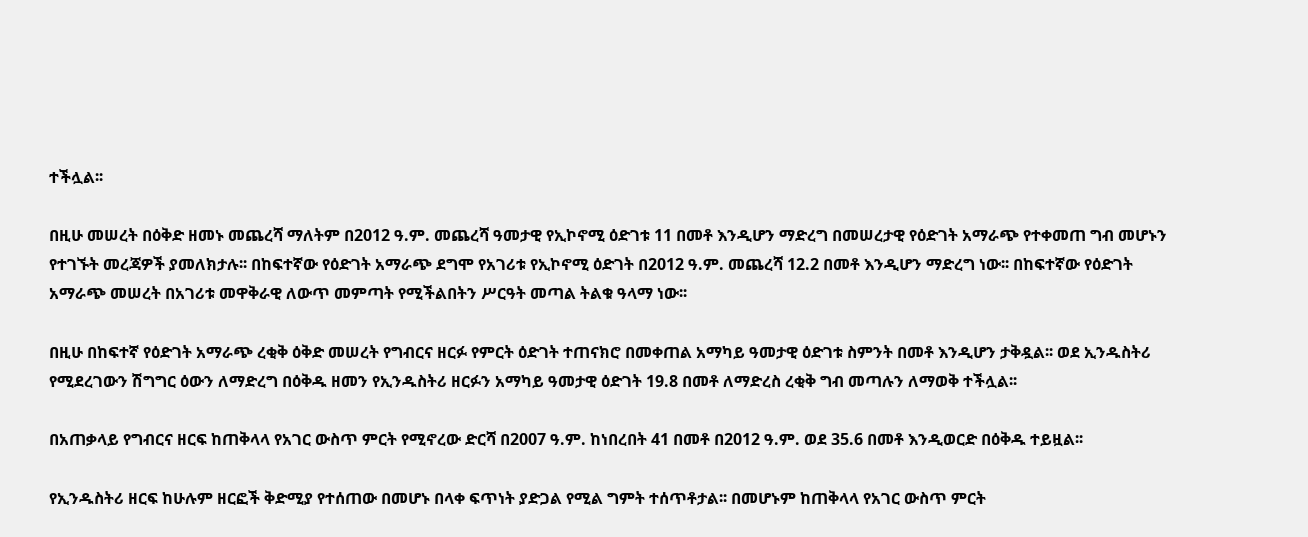ተችሏል፡፡

በዚሁ መሠረት በዕቅድ ዘመኑ መጨረሻ ማለትም በ2012 ዓ.ም. መጨረሻ ዓመታዊ የኢኮኖሚ ዕድገቱ 11 በመቶ እንዲሆን ማድረግ በመሠረታዊ የዕድገት አማራጭ የተቀመጠ ግብ መሆኑን የተገኙት መረጃዎች ያመለክታሉ፡፡ በከፍተኛው የዕድገት አማራጭ ደግሞ የአገሪቱ የኢኮኖሚ ዕድገት በ2012 ዓ.ም. መጨረሻ 12.2 በመቶ እንዲሆን ማድረግ ነው፡፡ በከፍተኛው የዕድገት አማራጭ መሠረት በአገሪቱ መዋቅራዊ ለውጥ መምጣት የሚችልበትን ሥርዓት መጣል ትልቁ ዓላማ ነው፡፡

በዚሁ በከፍተኛ የዕድገት አማራጭ ረቂቅ ዕቅድ መሠረት የግብርና ዘርፉ የምርት ዕድገት ተጠናክሮ በመቀጠል አማካይ ዓመታዊ ዕድገቱ ስምንት በመቶ እንዲሆን ታቅዷል፡፡ ወደ ኢንዱስትሪ የሚደረገውን ሽግግር ዕውን ለማድረግ በዕቅዱ ዘመን የኢንዱስትሪ ዘርፉን አማካይ ዓመታዊ ዕድገት 19.8 በመቶ ለማድረስ ረቂቅ ግብ መጣሉን ለማወቅ ተችሏል፡፡

በአጠቃላይ የግብርና ዘርፍ ከጠቅላላ የአገር ውስጥ ምርት የሚኖረው ድርሻ በ2007 ዓ.ም. ከነበረበት 41 በመቶ በ2012 ዓ.ም. ወደ 35.6 በመቶ እንዲወርድ በዕቅዱ ተይዟል፡፡

የኢንዱስትሪ ዘርፍ ከሁሉም ዘርፎች ቅድሚያ የተሰጠው በመሆኑ በላቀ ፍጥነት ያድጋል የሚል ግምት ተሰጥቶታል፡፡ በመሆኑም ከጠቅላላ የአገር ውስጥ ምርት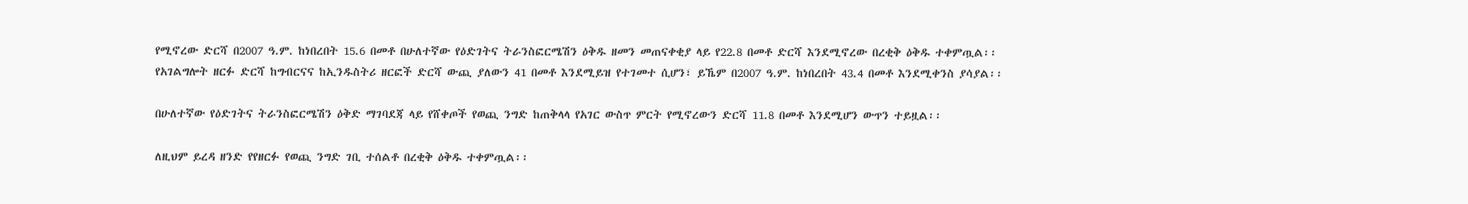የሚኖረው ድርሻ በ2007 ዓ.ም. ከነበረበት 15.6 በመቶ በሁለተኛው የዕድገትና ትራንስፎርሜሽን ዕቅዱ ዘመን መጠናቀቂያ ላይ የ22.8 በመቶ ድርሻ እንደሚኖረው በረቂቅ ዕቅዱ ተቀምጧል፡፡ የአገልግሎት ዘርፉ ድርሻ ከግብርናና ከኢንዱስትሪ ዘርፎች ድርሻ ውጪ ያለውን 41 በመቶ እንደሚይዝ የተገመተ ሲሆን፣ ይኼም በ2007 ዓ.ም. ከነበረበት 43.4 በመቶ እንደሚቀንስ ያሳያል፡፡

በሁለተኛው የዕድገትና ትራንስፎርሜሽን ዕቅድ ማገባደጃ ላይ የሸቀጦች የወጪ ንግድ ከጠቅላላ የአገር ውስጥ ምርት የሚኖረውን ድርሻ 11.8 በመቶ እንደሚሆን ውጥን ተይዟል፡፡

ለዚህም ይረዳ ዘንድ የየዘርፉ የወጪ ንግድ ገቢ ተሰልቶ በረቂቅ ዕቅዱ ተቀምጧል፡፡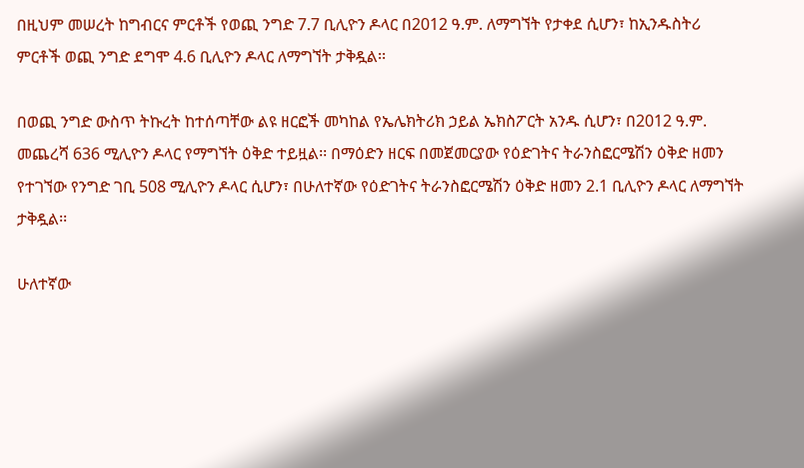በዚህም መሠረት ከግብርና ምርቶች የወጪ ንግድ 7.7 ቢሊዮን ዶላር በ2012 ዓ.ም. ለማግኘት የታቀደ ሲሆን፣ ከኢንዱስትሪ ምርቶች ወጪ ንግድ ደግሞ 4.6 ቢሊዮን ዶላር ለማግኘት ታቅዷል፡፡

በወጪ ንግድ ውስጥ ትኩረት ከተሰጣቸው ልዩ ዘርፎች መካከል የኤሌክትሪክ ኃይል ኤክስፖርት አንዱ ሲሆን፣ በ2012 ዓ.ም. መጨረሻ 636 ሚሊዮን ዶላር የማግኘት ዕቅድ ተይዟል፡፡ በማዕድን ዘርፍ በመጀመርያው የዕድገትና ትራንስፎርሜሽን ዕቅድ ዘመን የተገኘው የንግድ ገቢ 508 ሚሊዮን ዶላር ሲሆን፣ በሁለተኛው የዕድገትና ትራንስፎርሜሽን ዕቅድ ዘመን 2.1 ቢሊዮን ዶላር ለማግኘት ታቅዷል፡፡

ሁለተኛው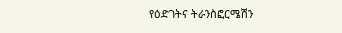የዕድገትና ትራንስፎርሜሽን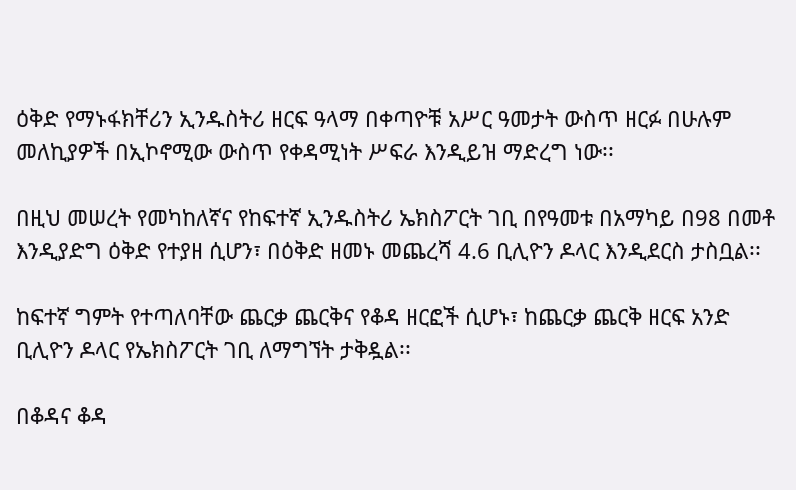ዕቅድ የማኑፋክቸሪን ኢንዱስትሪ ዘርፍ ዓላማ በቀጣዮቹ አሥር ዓመታት ውስጥ ዘርፉ በሁሉም መለኪያዎች በኢኮኖሚው ውስጥ የቀዳሚነት ሥፍራ እንዲይዝ ማድረግ ነው፡፡

በዚህ መሠረት የመካከለኛና የከፍተኛ ኢንዱስትሪ ኤክስፖርት ገቢ በየዓመቱ በአማካይ በ98 በመቶ እንዲያድግ ዕቅድ የተያዘ ሲሆን፣ በዕቅድ ዘመኑ መጨረሻ 4.6 ቢሊዮን ዶላር እንዲደርስ ታስቧል፡፡

ከፍተኛ ግምት የተጣለባቸው ጨርቃ ጨርቅና የቆዳ ዘርፎች ሲሆኑ፣ ከጨርቃ ጨርቅ ዘርፍ አንድ ቢሊዮን ዶላር የኤክስፖርት ገቢ ለማግኘት ታቅዷል፡፡

በቆዳና ቆዳ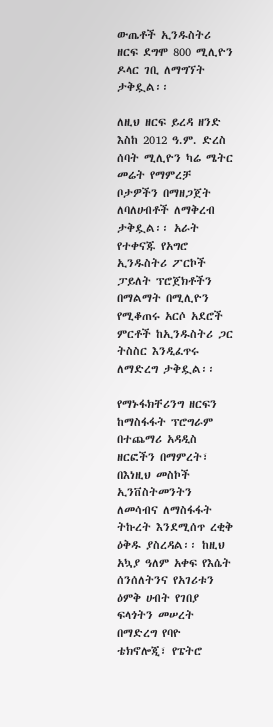ውጤቶች ኢንዱስትሪ ዘርፍ ደግሞ 800 ሚሊዮን ዶላር ገቢ ለማግኘት ታቅዷል፡፡

ለዚህ ዘርፍ ይረዳ ዘንድ እስከ 2012 ዓ.ም. ድረስ ሰባት ሚሊዮን ካሬ ሜትር መሬት የማምረቻ ቦታዎችን በማዘጋጀት ለባለሀብቶች ለማቅረብ ታቅዷል፡፡ አራት የተቀናጁ የአግሮ ኢንዱስትሪ ፖርኮች ፓይለት ፕሮጀክቶችን በማልማት በሚሊዮን የሚቆጠሩ አርሶ አደሮች ምርቶች ከኢንዱስትሪ ጋር ትስስር እንዲፈጥሩ ለማድረግ ታቅዷል፡፡

የማኑፋክቸሪንግ ዘርፍን ከማስፋፋት ፕሮግራም በተጨማሪ አዳዲስ ዘርፎችን በማምረት፣ በእነዚህ መስኮች ኢንቨስትመንትን ለመሳብና ለማስፋፋት ትኩረት እንደሚሰጥ ረቂቅ ዕቅዱ ያስረዳል፡፡ ከዚህ አኳያ ዓለም አቀፍ የእሴት ሰንሰለትንና የአገሪቱን ዕምቅ ሀብት የገበያ ፍላጎትን መሠረት በማድረግ የባዮ ቴክኖሎጂ፣ የፔትሮ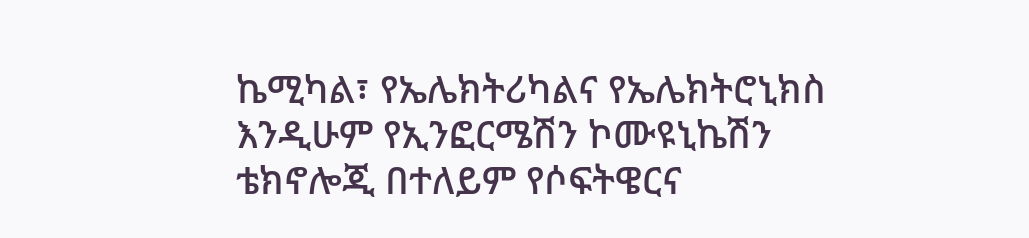ኬሚካል፣ የኤሌክትሪካልና የኤሌክትሮኒክስ እንዲሁም የኢንፎርሜሽን ኮሙዩኒኬሽን ቴክኖሎጂ በተለይም የሶፍትዌርና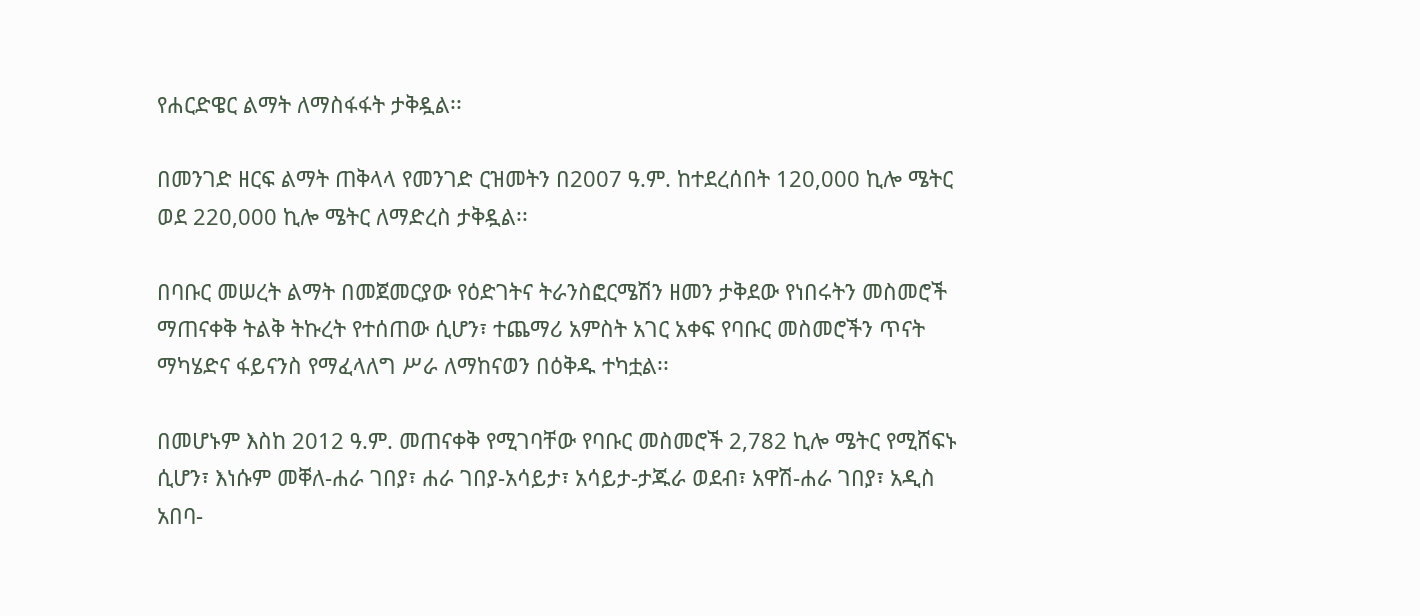የሐርድዌር ልማት ለማስፋፋት ታቅዷል፡፡

በመንገድ ዘርፍ ልማት ጠቅላላ የመንገድ ርዝመትን በ2007 ዓ.ም. ከተደረሰበት 120,000 ኪሎ ሜትር ወደ 220,000 ኪሎ ሜትር ለማድረስ ታቅዷል፡፡

በባቡር መሠረት ልማት በመጀመርያው የዕድገትና ትራንስፎርሜሽን ዘመን ታቅደው የነበሩትን መስመሮች ማጠናቀቅ ትልቅ ትኩረት የተሰጠው ሲሆን፣ ተጨማሪ አምስት አገር አቀፍ የባቡር መስመሮችን ጥናት ማካሄድና ፋይናንስ የማፈላለግ ሥራ ለማከናወን በዕቅዱ ተካቷል፡፡

በመሆኑም እስከ 2012 ዓ.ም. መጠናቀቅ የሚገባቸው የባቡር መስመሮች 2,782 ኪሎ ሜትር የሚሸፍኑ ሲሆን፣ እነሱም መቐለ-ሐራ ገበያ፣ ሐራ ገበያ-አሳይታ፣ አሳይታ-ታጁራ ወደብ፣ አዋሽ-ሐራ ገበያ፣ አዲስ አበባ-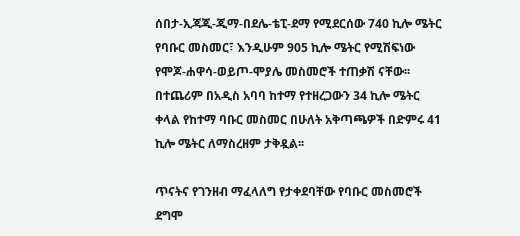ሰበታ-ኢጃጂ-ጂማ-በደሌ-ቴፒ-ደማ የሚደርሰው 740 ኪሎ ሜትር የባቡር መስመር፣ እንዲሁም 905 ኪሎ ሜትር የሚሽፍነው የሞጆ-ሐዋሳ-ወይጦ-ሞያሌ መስመሮች ተጠቃሽ ናቸው፡፡ በተጨሪም በአዲስ አባባ ከተማ የተዘረጋውን 34 ኪሎ ሜትር ቀላል የከተማ ባቡር መስመር በሁለት አቅጣጫዎች በድምሩ 41 ኪሎ ሜትር ለማስረዘም ታቅዷል፡፡

ጥናትና የገንዘብ ማፈላለግ የታቀደባቸው የባቡር መስመሮች ደግሞ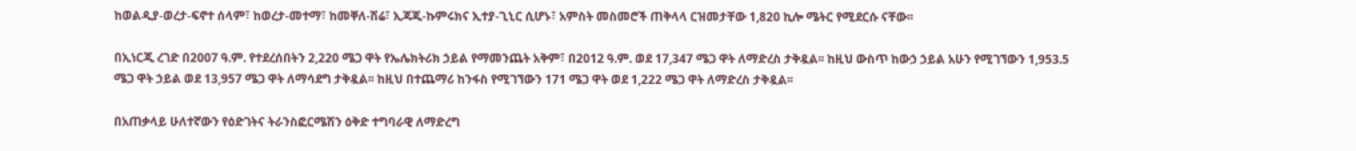ከወልዲያ-ወረታ-ፍኖተ ሰላም፣ ከወረታ-መተማ፣ ከመቐለ-ሽሬ፣ ኢጃጂ-ኩምሩክና ኢተያ-ጊኒር ሲሆኑ፣ አምስት መስመሮች ጠቅላላ ርዝመታቸው 1,820 ኪሎ ሜትር የሚደርሱ ናቸው፡፡

በኢነርጂ ረገድ በ2007 ዓ.ም. የተደረሰበትን 2,220 ሜጋ ዋት የኤሌክትሪክ ኃይል የማመንጨት አቅም፣ በ2012 ዓ.ም. ወደ 17,347 ሜጋ ዋት ለማድረስ ታቅዷል፡፡ ከዚህ ውስጥ ከውኃ ኃይል አሁን የሚገኘውን 1,953.5 ሜጋ ዋት ኃይል ወደ 13,957 ሜጋ ዋት ለማሳደግ ታቅዷል፡፡ ከዚህ በተጨማሪ ከንፋስ የሚገኘውን 171 ሜጋ ዋት ወደ 1,222 ሜጋ ዋት ለማድረስ ታቅዷል፡፡

በአጠቃላይ ሁለተኛውን የዕድገትና ትራንስፎርሜሽን ዕቅድ ተግባራዊ ለማድረግ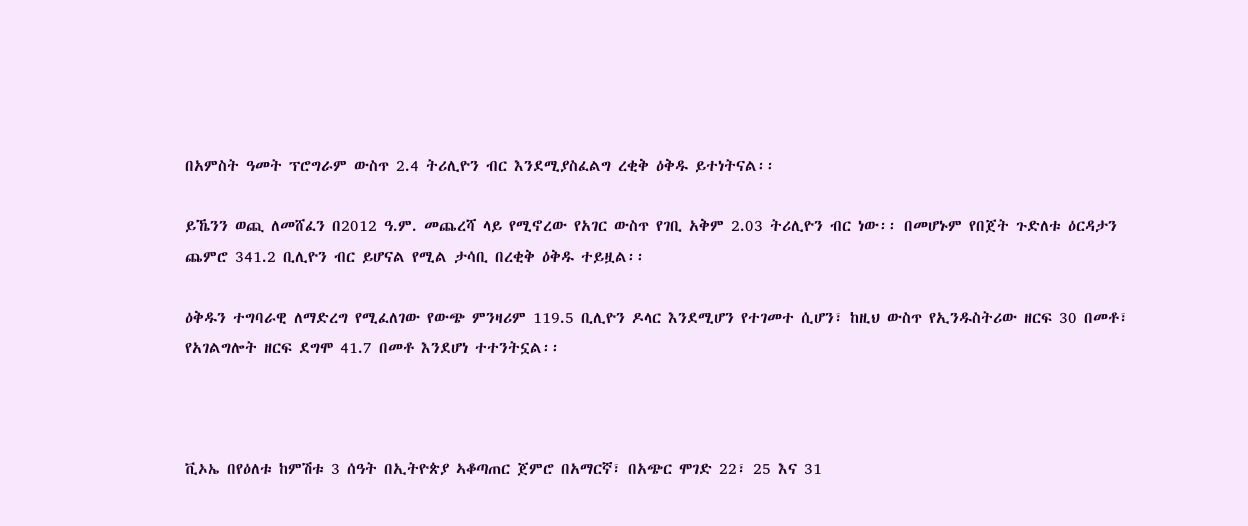በአምስት ዓመት ፕሮግራም ውስጥ 2.4 ትሪሊዮን ብር እንደሚያስፈልግ ረቂቅ ዕቅዱ ይተነትናል፡፡

ይኼንን ወጪ ለመሸፈን በ2012 ዓ.ም. መጨረሻ ላይ የሚኖረው የአገር ውስጥ የገቢ አቅም 2.03 ትሪሊዮን ብር ነው፡፡ በመሆኑም የበጀት ጉድለቱ ዕርዳታን ጨምሮ 341.2 ቢሊዮን ብር ይሆናል የሚል ታሳቢ በረቂቅ ዕቅዱ ተይዟል፡፡

ዕቅዱን ተግባራዊ ለማድረግ የሚፈለገው የውጭ ምንዛሪም 119.5 ቢሊዮን ዶላር እንደሚሆን የተገመተ ሲሆን፣ ከዚህ ውስጥ የኢንዱስትሪው ዘርፍ 30 በመቶ፣ የአገልግሎት ዘርፍ ደግሞ 41.7 በመቶ እንደሆነ ተተንትኗል፡፡



ቪኦኤ በየዕለቱ ከምሽቱ 3 ሰዓት በኢትዮጵያ ኣቆጣጠር ጀምሮ በአማርኛ፣ በአጭር ሞገድ 22፣ 25 እና 31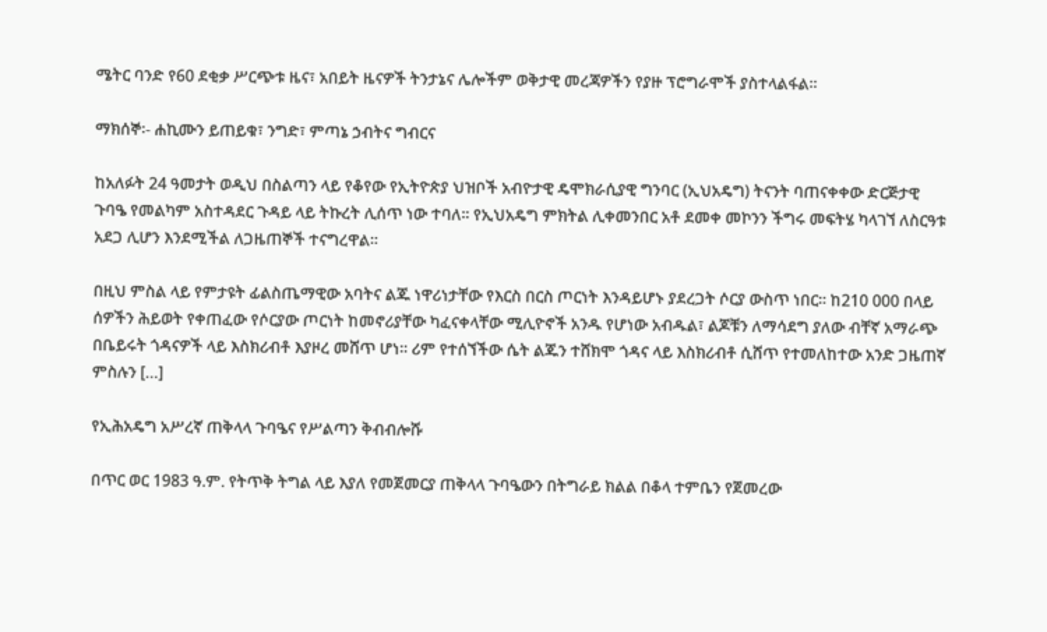ሜትር ባንድ የ60 ደቂቃ ሥርጭቱ ዜና፣ አበይት ዜናዎች ትንታኔና ሌሎችም ወቅታዊ መረጃዎችን የያዙ ፕሮግራሞች ያስተላልፋል።

ማክሰኞ፡- ሐኪሙን ይጠይቁ፣ ንግድ፣ ምጣኔ ኃብትና ግብርና

ከአለፉት 24 ዓመታት ወዲህ በስልጣን ላይ የቆየው የኢትዮጵያ ህዝቦች አብዮታዊ ዴሞክራሲያዊ ግንባር (ኢህአዴግ) ትናንት ባጠናቀቀው ድርጅታዊ ጉባዔ የመልካም አስተዳደር ጉዳይ ላይ ትኩረት ሊሰጥ ነው ተባለ። የኢህአዴግ ምክትል ሊቀመንበር አቶ ደመቀ መኮንን ችግሩ መፍትሄ ካላገኘ ለስርዓቱ አደጋ ሊሆን እንደሚችል ለጋዜጠኞች ተናግረዋል።

በዚህ ምስል ላይ የምታዩት ፊልስጤማዊው አባትና ልጁ ነዋሪነታቸው የእርስ በርስ ጦርነት እንዳይሆኑ ያደረጋት ሶርያ ውስጥ ነበር፡፡ ከ210 000 በላይ ሰዎችን ሕይወት የቀጠፈው የሶርያው ጦርነት ከመኖሪያቸው ካፈናቀላቸው ሚሊዮኖች አንዱ የሆነው አብዱል፣ ልጆቹን ለማሳደግ ያለው ብቸኛ አማራጭ በቤይሩት ጎዳናዎች ላይ እስክሪብቶ እያዞረ መሸጥ ሆነ፡፡ ሪም የተሰኘችው ሴት ልጁን ተሸክሞ ጎዳና ላይ እስክሪብቶ ሲሸጥ የተመለከተው አንድ ጋዜጠኛ ምስሉን […]

የኢሕአዴግ አሥረኛ ጠቅላላ ጉባዔና የሥልጣን ቅብብሎሹ

በጥር ወር 1983 ዓ.ም. የትጥቅ ትግል ላይ እያለ የመጀመርያ ጠቅላላ ጉባዔውን በትግራይ ክልል በቆላ ተምቤን የጀመረው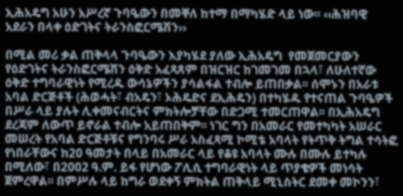ኢሕአዴግ አሁን አሥረኛ ጉባዔውን በመቐለ ከተማ በማካሄድ ላይ ነው፡፡ ‹‹ሕዝባዊ አደራን በላቀ ዕድገትና ትራንስፎርሜሽን››

በሚል መሪ ቃል ጠቅላላ ጉባዔውን እያካሄደ ያለው ኢሕአዴግ  የመጀመርያውን የዕድገትና ትራንስፎርሜሽን ዕቅድ አፈጻጸም በዝርዝር ከገመገመ በኋላ፣ ለሁለተኛው ዕቅድ ተግባራዊነት የሚረዱ ውሳኔዎችን ያሳልፋል ተብሎ ይጠበቃል፡፡ ሰሞኑን በአራቱ አባል ድርጅቶች (ሕወሓት፣ ብአዴን፣ ኦሕዴድና ደኢሕዴን) በተካሄዱ የተናጠል ጉባዔዎች በሥራ ላይ ያሉት ሊቀመናብርትና ምክትሎቻቸው በድጋሚ ተመርጠዋል፡፡ በኢሕአዴግ ደረጃም ለውጥ ይኖራል ተብሎ አይጠበቅም፡፡ ነገር ግን በአመራር የመተካካት አሠራር መሠረት የአባል ድርጅቶቹና የግንባሩ ሥራ አስፈጻሚ ኮሚቴ አባላት የትጥቅ ትግል ተሳትፎ የነበራቸውና ከ20 ዓመታት በላይ በአመራር ላይ የቆዩ አባላት ሙሉ በሙሉ ይተካሉ በሚለው፣ በ2002 ዓ.ም. ይፋ የሆነው ፖሊሲ ተግባራዊነት ላይ ጥያቄዎች መነሳት ጀምረዋል፡፡ በምሥሉ ላይ ከግራ ወደቀኝ ምክትል ጠቅላይ ሚኒስትር ደመቀ መኮንን፣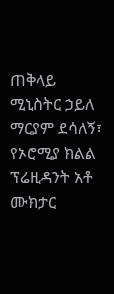ጠቅላይ ሚኒስትር ኃይለ ማርያም ደሳለኝ፣ የኦሮሚያ ክልል ፕሬዚዳንት አቶ ሙክታር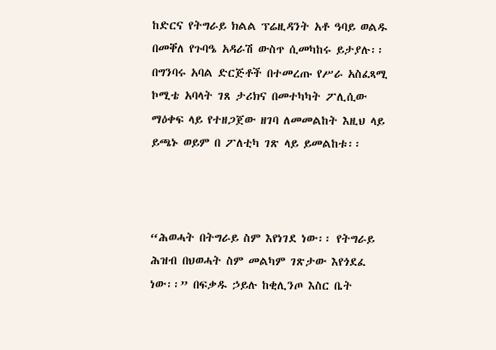ከድርና የትግራይ ክልል ፕሬዚዳንት አቶ ዓባይ ወልዱ በመቐለ የጉባዔ አዳራሽ ውስጥ ሲመካከሩ ይታያሉ፡፡ በግንባሩ አባል ድርጅቶች በተመረጡ የሥራ አስፈጻሚ ኮሚቴ አባላት ገጸ ታሪክና በመተካካት ፖሊሲው ማዕቀፍ ላይ የተዘጋጀው ዘገባ ለመመልከት እዚህ ላይ ይጫኑ ወይም በ ፖለቲካ ገጽ ላይ ይመልከቱ፡፡



“ሕወሓት በትግራይ ስም እየነገደ ነው፡፡ የትግራይ ሕዝብ በህወሓት ስም መልካም ገጽታው እየጎደፈ ነው፡፡” በፍቃዱ ኃይሉ ከቂሊንጦ እስር ቤት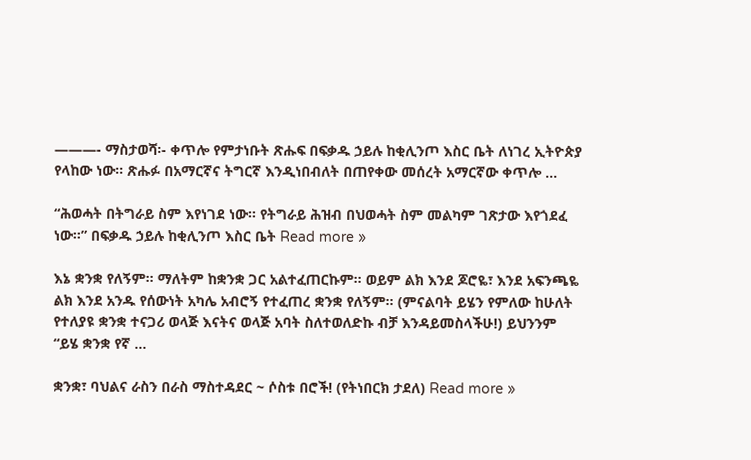———- ማስታወሻ፡- ቀጥሎ የምታነቡት ጽሑፍ በፍቃዱ ኃይሉ ከቂሊንጦ እስር ቤት ለነገረ ኢትዮጵያ የላከው ነው፡፡ ጽሑፉ በአማርኛና ትግርኛ እንዲነበብለት በጠየቀው መሰረት አማርኛው ቀጥሎ …

“ሕወሓት በትግራይ ስም እየነገደ ነው፡፡ የትግራይ ሕዝብ በህወሓት ስም መልካም ገጽታው እየጎደፈ ነው፡፡” በፍቃዱ ኃይሉ ከቂሊንጦ እስር ቤት Read more »

እኔ ቋንቋ የለኝም። ማለትም ከቋንቋ ጋር አልተፈጠርኩም። ወይም ልክ እንደ ጆሮዬ፣ እንደ አፍንጫዬ ልክ እንደ አንዱ የሰውነት አካሌ አብሮኝ የተፈጠረ ቋንቋ የለኝም። (ምናልባት ይሄን የምለው ከሁለት የተለያዩ ቋንቋ ተናጋሪ ወላጅ እናትና ወላጅ አባት ስለተወለድኩ ብቻ እንዳይመስላችሁ!) ይህንንም “ይሄ ቋንቋ የኛ …

ቋንቋ፣ ባህልና ራስን በራስ ማስተዳደር ~ ሶስቱ በሮች! (የትነበርክ ታደለ) Read more »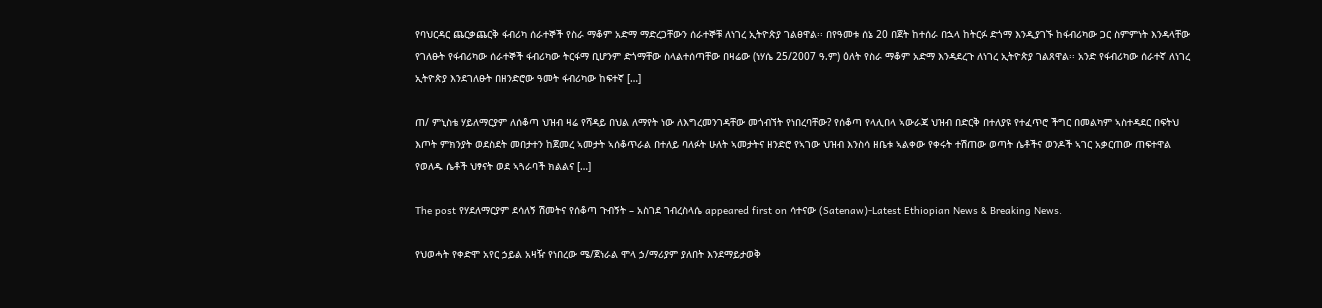የባህርዳር ጨርቃጨርቅ ፋብሪካ ሰራተኞች የስራ ማቆም አድማ ማድረጋቸውን ሰራተኞቹ ለነገረ ኢትዮጵያ ገልፀዋል፡፡ በየዓመቱ ሰኔ 20 በጀት ከተሰራ በኋላ ከትርፉ ድጎማ እንዲያገኙ ከፋብሪካው ጋር ስምምነት እንዳላቸው የገለፁት የፋብሪካው ሰራተኞች ፋብሪካው ትርፋማ ቢሆንም ድጎማቸው ስላልተሰጣቸው በዛሬው (ነሃሴ 25/2007 ዓ.ም) ዕለት የስራ ማቆም አድማ እንዳደረጉ ለነገረ ኢትዮጵያ ገልጸዋል፡፡ አንድ የፋብሪካው ሰራተኛ ለነገረ ኢትዮጵያ እንደገለፁት በዘንድሮው ዓመት ፋብሪካው ከፍተኛ […]

ጠ/ ምኒስቴ ሃይለማርያም ለሰቆጣ ህዝብ ዛሬ የሻዳይ በህል ለማየት ነው ለእግረመንገዳቸው መጎብኘት የነበረባቸው? የሰቆጣ የላሊበላ ኣውራጃ ህዝብ በድርቅ በተለያዩ የተፈጥሮ ችግር በመልካም ኣስተዳደር በፍትህ እጦት ምክንያት ወደስደት መበታተን ከጀመረ ኣመታት ኣሰቆጥራል በተለይ ባለፉት ሁለት ኣመታትና ዘንድሮ የኣገው ህዝብ እንስሳ ዘቤቱ ኣልቀው የቀሩት ተሽጠው ወጣት ሴቶችና ወንዶች ኣገር አቃርጠው ጠፍተዋል የወለዱ ሴቶች ህፃናት ወደ ኣጓራባች ክልልና […]

The post የሃደለማርያም ደሳለኝ ሽመትና የሰቆጣ ጉብኝት – አስገደ ገብረስላሴ appeared first on ሳተናው (Satenaw)-Latest Ethiopian News & Breaking News.

የህወሓት የቀድሞ አየር ኃይል አዛዥ የነበረው ሜ/ጀነራል ሞላ ኃ/ማሪያም ያለበት እንደማይታወቅ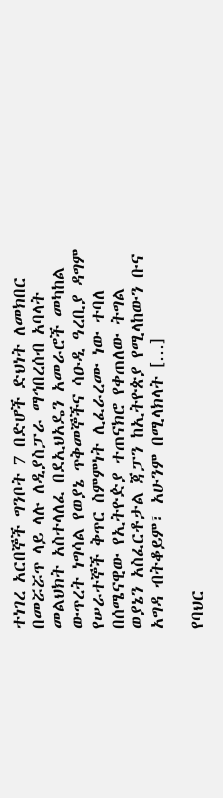ተነገረ አርበኞች ግንቦት 7 በድሆች ድህነት ለመክበር በመሯሯጥ ላይ ላሉ ለዲያስፓራ ማኅበረሰብ አባላት መልህክት አስተላለፈ በደኢህአዴን አመራሮች መካከል ውጥረት ነግሳል የወያኔ ጥቅመኞችና ሳዑዲ ዓረቢያ ዳግም  የሠራተኞች ቅጥር ስምምነት ሊፈራረሙ ነው ተባለ በሰሜናዊው የኢትዮዽያ ተጠናክሮ የቀጠለው ትግል ወያኔን አስፈርቶታል ጃፓን ከኢትዮጵያ የሚላከውን ቡና አግዳ ብትቆይም፣ አሁንም በሚላክላት […]

የባህር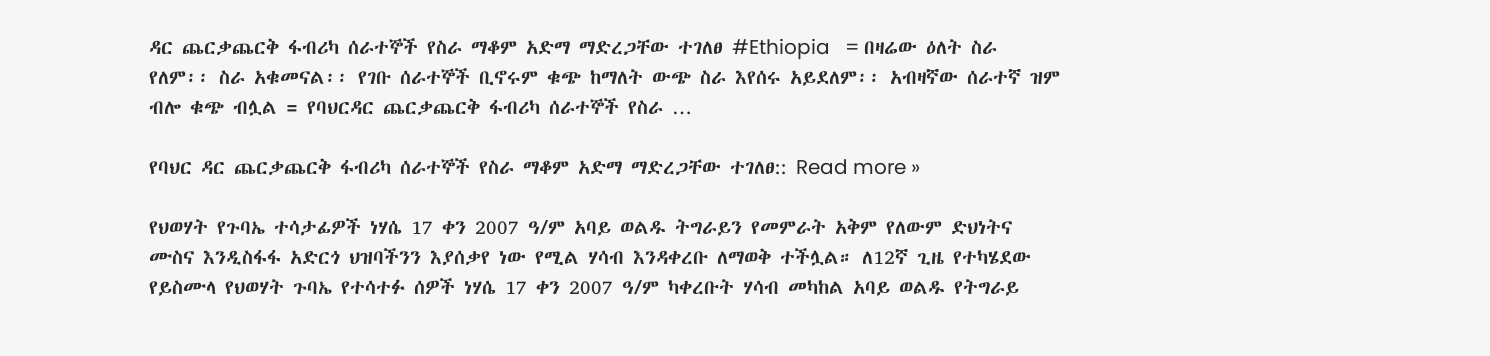ዳር ጨርቃጨርቅ ፋብሪካ ሰራተኞች የስራ ማቆም አድማ ማድረጋቸው ተገለፀ #Ethiopia   = በዛሬው ዕለት ስራ የለም፡፡ ስራ አቁመናል፡፡ የገቡ ሰራተኞች ቢኖሩም ቁጭ ከማለት ውጭ ስራ እየሰሩ አይደለም፡፡ አብዛኛው ሰራተኛ ዝም ብሎ ቁጭ ብሏል = የባህርዳር ጨርቃጨርቅ ፋብሪካ ሰራተኞች የስራ …

የባህር ዳር ጨርቃጨርቅ ፋብሪካ ሰራተኞች የስራ ማቆም አድማ ማድረጋቸው ተገለፀ:: Read more »

የህወሃት የጉባኤ ተሳታፊዎች ነሃሴ 17 ቀን 2007 ዓ/ም አባይ ወልዱ ትግራይን የመምራት አቅም የለውም ድህነትና ሙስና እንዲስፋፋ አድርጎ ህዝባችንን እያሰቃየ ነው የሚል ሃሳብ እንዳቀረቡ ለማወቅ ተችሏል። ለ12ኛ ጊዜ የተካሄደው የይስሙላ የህወሃት ጉባኤ የተሳተፉ ሰዎች ነሃሴ 17 ቀን 2007 ዓ/ም ካቀረቡት ሃሳብ መካከል አባይ ወልዱ የትግራይ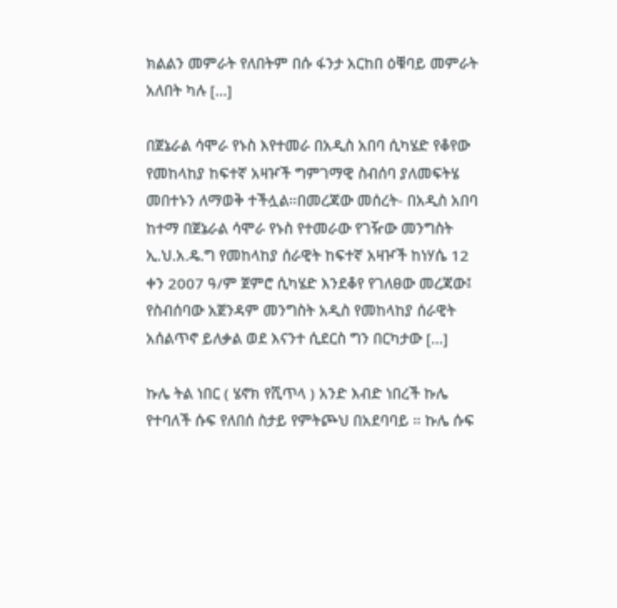ክልልን መምራት የለበትም በሱ ፋንታ አርከበ ዕቑባይ መምራት አለበት ካሉ […]

በጀኔራል ሳሞራ የኑስ እየተመራ በአዲስ አበባ ሲካሄድ የቆየው የመከላከያ ከፍተኛ አዛዦች ግምገማዊ ስብሰባ ያለመፍትሄ መበተኑን ለማወቅ ተችሏል።በመረጃው መሰረት- በአዲስ አበባ ከተማ በጀኔራል ሳሞራ የኑስ የተመራው የገዥው መንግስት ኢ.ህ.አ.ዴ.ግ የመከላከያ ሰራዊት ከፍተኛ አዛዦች ከነሃሴ 12 ቀን 2007 ዓ/ም ጀምሮ ሲካሄድ እንደቆየ የገለፀው መረጃው፤ የስብሰባው አጀንዳም መንግስት አዲስ የመከላከያ ሰራዊት አሰልጥኖ ይለቃል ወደ እናንተ ሲደርስ ግን በርካታው […]

ኩሌ ትል ነበር ( ሄኖክ የሺጥላ ) አንድ እብድ ነበረች ኩሌ የተባለች ሱፍ የለበሰ ስታይ የምትጮህ በአደባባይ ። ኩሌ ሱፍ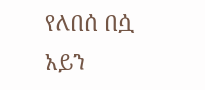የለበሰ በሷ አይን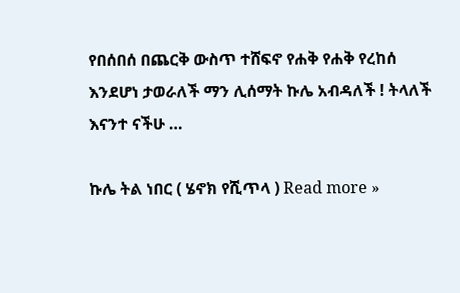የበሰበሰ በጨርቅ ውስጥ ተሸፍኖ የሐቅ የሐቅ የረከሰ እንደሆነ ታወራለች ማን ሊሰማት ኩሌ አብዳለች ! ትላለች እናንተ ናችሁ …

ኩሌ ትል ነበር ( ሄኖክ የሺጥላ ) Read more »